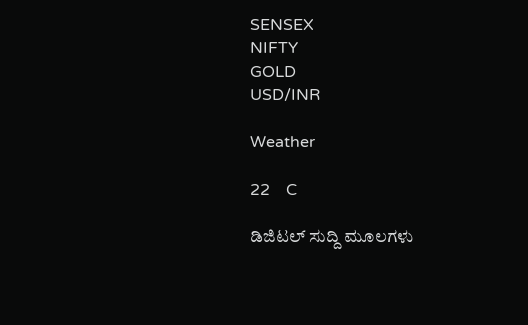SENSEX
NIFTY
GOLD
USD/INR

Weather

22    C

ಡಿಜಿಟಲ್ ಸುದ್ದಿ ಮೂಲಗಳು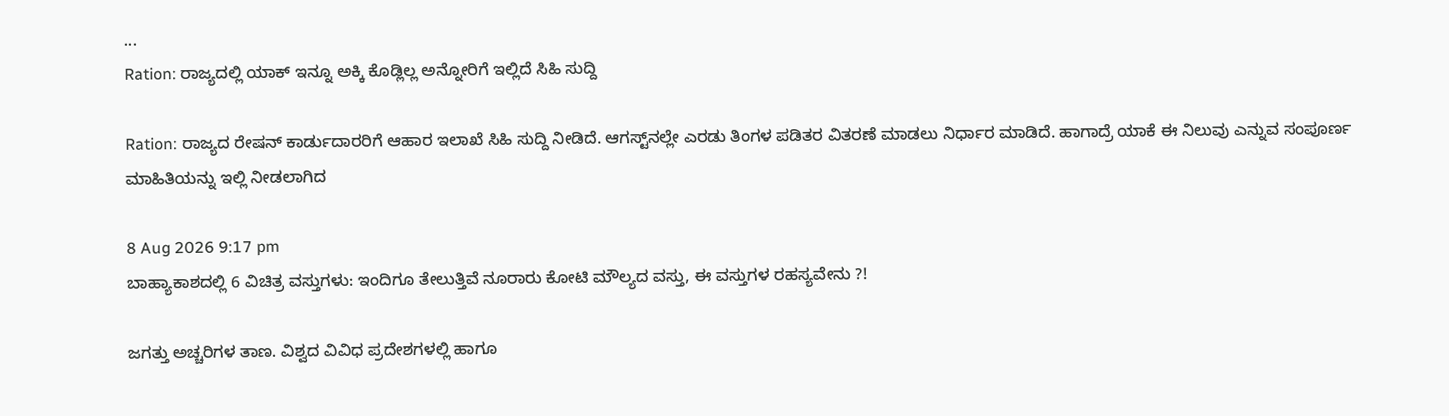...
Ration: ರಾಜ್ಯದಲ್ಲಿ ಯಾಕ್‌ ಇನ್ನೂ ಅಕ್ಕಿ ಕೊಡ್ಲಿಲ್ಲ ಅನ್ನೋರಿಗೆ ಇಲ್ಲಿದೆ ಸಿಹಿ ಸುದ್ದಿ

Ration: ರಾಜ್ಯದ ರೇಷನ್ ಕಾರ್ಡುದಾರರಿಗೆ ಆಹಾರ ಇಲಾಖೆ ಸಿಹಿ ಸುದ್ದಿ ನೀಡಿದೆ. ಆಗಸ್ಟ್‌ನಲ್ಲೇ ಎರಡು ತಿಂಗಳ ಪಡಿತರ ವಿತರಣೆ ಮಾಡಲು ನಿರ್ಧಾರ ಮಾಡಿದೆ. ಹಾಗಾದ್ರೆ ಯಾಕೆ ಈ ನಿಲುವು ಎನ್ನುವ ಸಂಪೂರ್ಣ ಮಾಹಿತಿಯನ್ನು ಇಲ್ಲಿ ನೀಡಲಾಗಿದ

8 Aug 2026 9:17 pm
ಬಾಹ್ಯಾಕಾಶದಲ್ಲಿ 6 ವಿಚಿತ್ರ ವಸ್ತುಗಳು: ಇಂದಿಗೂ ತೇಲುತ್ತಿವೆ ನೂರಾರು ಕೋಟಿ ಮೌಲ್ಯದ ವಸ್ತು, ಈ ವಸ್ತುಗಳ ರಹಸ್ಯವೇನು ?!

ಜಗತ್ತು ಅಚ್ಚರಿಗಳ ತಾಣ. ವಿಶ್ವದ ವಿವಿಧ ಪ್ರದೇಶಗಳಲ್ಲಿ ಹಾಗೂ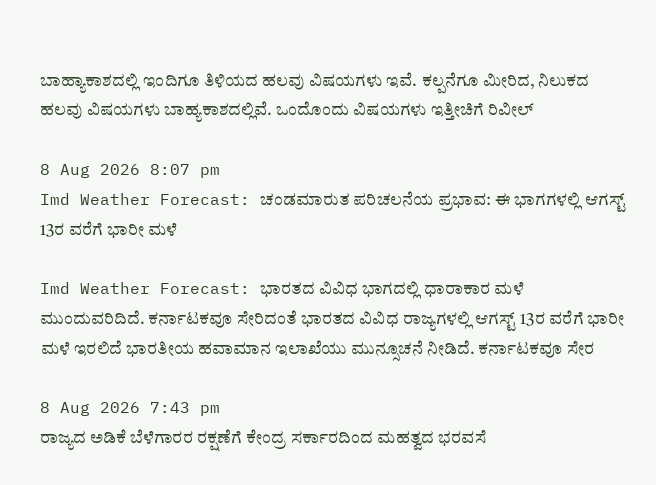ಬಾಹ್ಯಾಕಾಶದಲ್ಲಿ ಇಂದಿಗೂ ತಿಳಿಯದ ಹಲವು ವಿಷಯಗಳು ಇವೆ. ಕಲ್ಪನೆಗೂ ಮೀರಿದ, ನಿಲುಕದ ಹಲವು ವಿಷಯಗಳು ಬಾಹ್ಯಕಾಶದಲ್ಲಿವೆ. ಒಂದೊಂದು ವಿಷಯಗಳು ಇತ್ತೀಚಿಗೆ ರಿವೀಲ್

8 Aug 2026 8:07 pm
Imd Weather Forecast: ಚಂಡಮಾರುತ ಪರಿಚಲನೆಯ ಪ್ರಭಾವ: ಈ ಭಾಗಗಳಲ್ಲಿ ಆಗಸ್ಟ್‌ 13ರ ವರೆಗೆ ಭಾರೀ ಮಳೆ

Imd Weather Forecast: ಭಾರತದ ವಿವಿಧ ಭಾಗದಲ್ಲಿ ಧಾರಾಕಾರ ಮಳೆ ಮುಂದುವರಿದಿದೆ. ಕರ್ನಾಟಕವೂ ಸೇರಿದಂತೆ ಭಾರತದ ವಿವಿಧ ರಾಜ್ಯಗಳಲ್ಲಿ ಆಗಸ್ಟ್‌ 13ರ ವರೆಗೆ ಭಾರೀ ಮಳೆ ಇರಲಿದೆ ಭಾರತೀಯ ಹವಾಮಾನ ಇಲಾಖೆಯು ಮುನ್ಸೂಚನೆ ನೀಡಿದೆ. ಕರ್ನಾಟಕವೂ ಸೇರ

8 Aug 2026 7:43 pm
ರಾಜ್ಯದ ಅಡಿಕೆ ಬೆಳೆಗಾರರ ರಕ್ಷಣೆಗೆ ಕೇಂದ್ರ ಸರ್ಕಾರದಿಂದ ಮಹತ್ವದ ಭರವಸೆ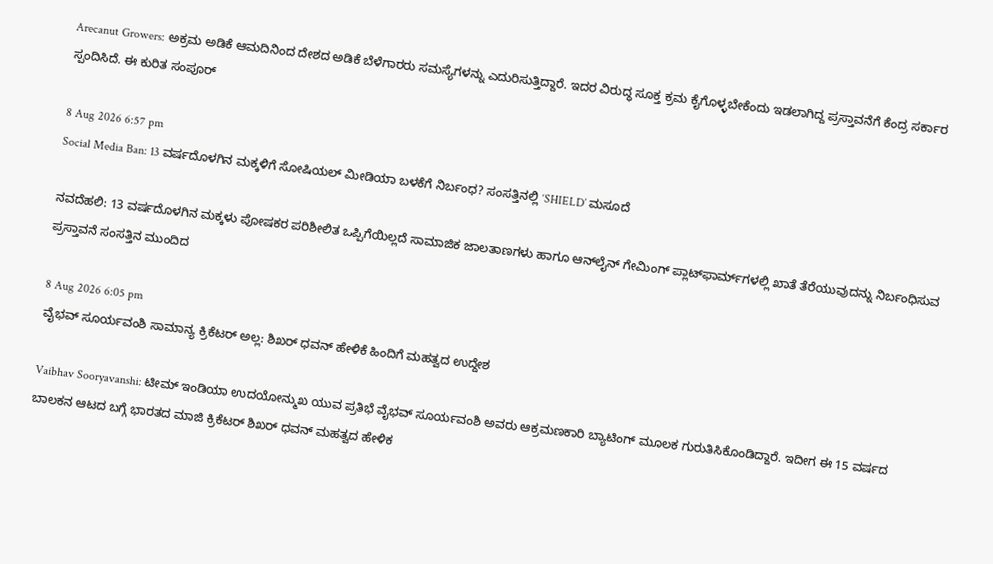Arecanut Growers: ಅಕ್ರಮ ಅಡಿಕೆ ಆಮದಿನಿಂದ ದೇಶದ ಅಡಿಕೆ ಬೆಳೆಗಾರರು ಸಮಸ್ಯೆಗಳನ್ನು ಎದುರಿಸುತ್ತಿದ್ದಾರೆ. ಇದರ ವಿರುದ್ಧ ಸೂಕ್ತ ಕ್ರಮ ಕೈಗೊಳ್ಳಬೇಕೆಂದು ಇಡಲಾಗಿದ್ದ ಪ್ರಸ್ತಾವನೆಗೆ ಕೆಂದ್ರ ಸರ್ಕಾರ ಸ್ಪಂದಿಸಿದೆ. ಈ ಕುರಿತ ಸಂಪೂರ್

8 Aug 2026 6:57 pm
Social Media Ban: 13 ವರ್ಷದೊಳಗಿನ ಮಕ್ಕಳಿಗೆ ಸೋಷಿಯಲ್ ಮೀಡಿಯಾ ಬಳಕೆಗೆ ನಿರ್ಬಂಧ? ಸಂಸತ್ತಿನಲ್ಲಿ ‘SHIELD’ ಮಸೂದೆ

ನವದೆಹಲಿ: 13 ವರ್ಷದೊಳಗಿನ ಮಕ್ಕಳು ಪೋಷಕರ ಪರಿಶೀಲಿತ ಒಪ್ಪಿಗೆಯಿಲ್ಲದೆ ಸಾಮಾಜಿಕ ಜಾಲತಾಣಗಳು ಹಾಗೂ ಆನ್‌ಲೈನ್‌ ಗೇಮಿಂಗ್‌ ಪ್ಲಾಟ್‌ಫಾರ್ಮ್‌ಗಳಲ್ಲಿ ಖಾತೆ ತೆರೆಯುವುದನ್ನು ನಿರ್ಬಂಧಿಸುವ ಪ್ರಸ್ತಾವನೆ ಸಂಸತ್ತಿನ ಮುಂದಿದ

8 Aug 2026 6:05 pm
ವೈಭವ್ ಸೂರ್ಯವಂಶಿ ಸಾಮಾನ್ಯ ಕ್ರಿಕೆಟರ್ ಅಲ್ಲ: ಶಿಖರ್ ಧವನ್ ಹೇಳಿಕೆ ಹಿಂದಿಗೆ ಮಹತ್ವದ ಉದ್ದೇಶ

Vaibhav Sooryavanshi: ಟೀಮ್ ಇಂಡಿಯಾ ಉದಯೋನ್ಮುಖ ಯುವ ಪ್ರತಿಭೆ ವೈಭವ್ ಸೂರ್ಯವಂಶಿ ಅವರು ಆಕ್ರಮಣಕಾರಿ ಬ್ಯಾಟಿಂಗ್ ಮೂಲಕ ಗುರುತಿಸಿಕೊಂಡಿದ್ದಾರೆ. ಇದೀಗ ಈ 15 ವರ್ಷದ ಬಾಲಕನ ಆಟದ ಬಗ್ಗೆ ಭಾರತದ ಮಾಜಿ ಕ್ರಿಕೆಟರ್ ಶಿಖರ್ ಧವನ್ ಮಹತ್ವದ ಹೇಳಿಕ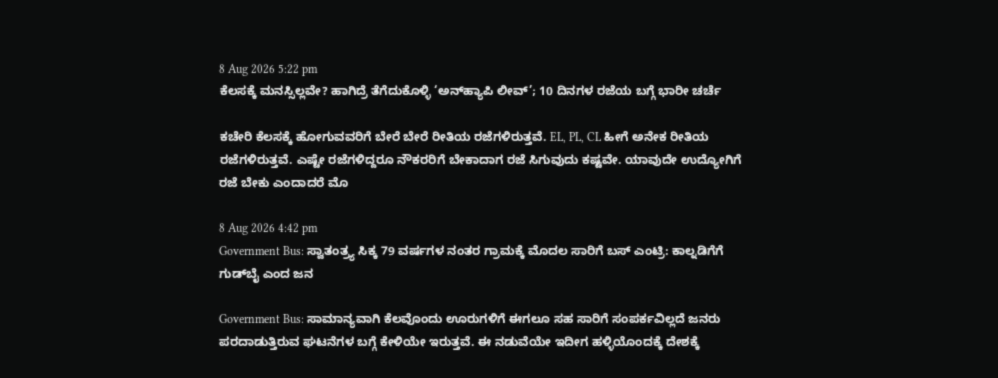8 Aug 2026 5:22 pm
ಕೆಲಸಕ್ಕೆ ಮನಸ್ಸಿಲ್ಲವೇ? ಹಾಗಿದ್ರೆ ತೆಗೆದುಕೊಳ್ಳಿ ‘ಅನ್‌ಹ್ಯಾಪಿ ಲೀವ್‌’; 10 ದಿನಗಳ ರಜೆಯ ಬಗ್ಗೆ ಭಾರೀ ಚರ್ಚೆ

ಕಚೇರಿ ಕೆಲಸಕ್ಕೆ ಹೋಗುವವರಿಗೆ ಬೇರೆ ಬೇರೆ ರೀತಿಯ ರಜೆಗಳಿರುತ್ತವೆ. EL, PL, CL ಹೀಗೆ ಅನೇಕ ರೀತಿಯ ರಜೆಗಳಿರುತ್ತವೆ. ಎಷ್ಟೇ ರಜೆಗಳಿದ್ದರೂ ನೌಕರರಿಗೆ ಬೇಕಾದಾಗ ರಜೆ ಸಿಗುವುದು ಕಷ್ಟವೇ. ಯಾವುದೇ ಉದ್ಯೋಗಿಗೆ ರಜೆ ಬೇಕು ಎಂದಾದರೆ ಮೊ

8 Aug 2026 4:42 pm
Government Bus: ಸ್ವಾತಂತ್ರ್ಯ ಸಿಕ್ಕ 79 ವರ್ಷಗಳ ನಂತರ ಗ್ರಾಮಕ್ಕೆ ಮೊದಲ ಸಾರಿಗೆ ಬಸ್ ಎಂಟ್ರಿ: ಕಾಲ್ನಡಿಗೆಗೆ ಗುಡ್‌ಬೈ ಎಂದ ಜನ

Government Bus: ಸಾಮಾನ್ಯವಾಗಿ ಕೆಲವೊಂದು ಊರುಗಳಿಗೆ ಈಗಲೂ ಸಹ ಸಾರಿಗೆ ಸಂಪರ್ಕವಿಲ್ಲದೆ ಜನರು ಪರದಾಡುತ್ತಿರುವ ಘಟನೆಗಳ ಬಗ್ಗೆ ಕೇಳಿಯೇ ಇರುತ್ತವೆ. ಈ ನಡುವೆಯೇ ಇದೀಗ ಹಳ್ಳಿಯೊಂದಕ್ಕೆ ದೇಶಕ್ಕೆ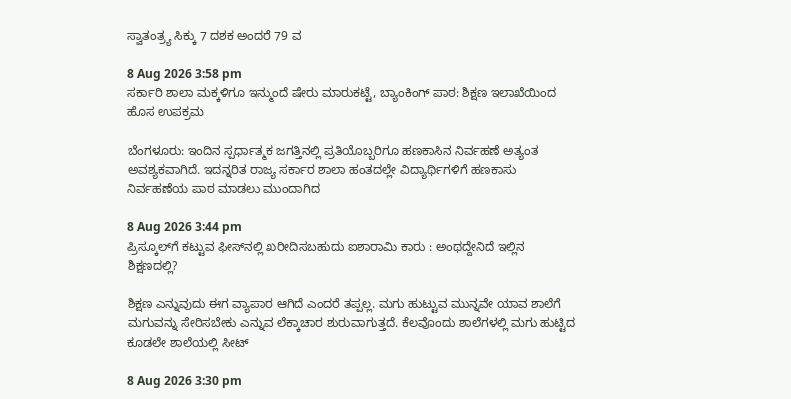ಸ್ವಾತಂತ್ರ್ಯ ಸಿಕ್ಕು 7 ದಶಕ ಅಂದರೆ 79 ವ

8 Aug 2026 3:58 pm
ಸರ್ಕಾರಿ ಶಾಲಾ ಮಕ್ಕಳಿಗೂ ಇನ್ಮುಂದೆ ಷೇರು ಮಾರುಕಟ್ಟೆ, ಬ್ಯಾಂಕಿಂಗ್ ಪಾಠ: ಶಿಕ್ಷಣ ಇಲಾಖೆಯಿಂದ ಹೊಸ ಉಪಕ್ರಮ

ಬೆಂಗಳೂರು: ಇಂದಿನ ಸ್ಪರ್ಧಾತ್ಮಕ ಜಗತ್ತಿನಲ್ಲಿ ಪ್ರತಿಯೊಬ್ಬರಿಗೂ ಹಣಕಾಸಿನ ನಿರ್ವಹಣೆ ಅತ್ಯಂತ ಅವಶ್ಯಕವಾಗಿದೆ. ಇದನ್ನರಿತ ರಾಜ್ಯ ಸರ್ಕಾರ ಶಾಲಾ ಹಂತದಲ್ಲೇ ವಿದ್ಯಾರ್ಥಿಗಳಿಗೆ ಹಣಕಾಸು ನಿರ್ವಹಣೆಯ ಪಾಠ ಮಾಡಲು ಮುಂದಾಗಿದ

8 Aug 2026 3:44 pm
ಪ್ರಿಸ್ಕೂಲ್‌ಗೆ ಕಟ್ಟುವ ಫೀಸ್‌ನಲ್ಲಿ ಖರೀದಿಸಬಹುದು ಐಶಾರಾಮಿ ಕಾರು : ಅಂಥದ್ದೇನಿದೆ ಇಲ್ಲಿನ ಶಿಕ್ಷಣದಲ್ಲಿ?

ಶಿಕ್ಷಣ ಎನ್ನುವುದು ಈಗ ವ್ಯಾಪಾರ ಆಗಿದೆ ಎಂದರೆ ತಪ್ಪಲ್ಲ. ಮಗು ಹುಟ್ಟುವ ಮುನ್ನವೇ ಯಾವ ಶಾಲೆಗೆ ಮಗುವನ್ನು ಸೇರಿಸಬೇಕು ಎನ್ನುವ ಲೆಕ್ಕಾಚಾರ ಶುರುವಾಗುತ್ತದೆ. ಕೆಲವೊಂದು ಶಾಲೆಗಳಲ್ಲಿ ಮಗು ಹುಟ್ಟಿದ ಕೂಡಲೇ ಶಾಲೆಯಲ್ಲಿ ಸೀಟ್

8 Aug 2026 3:30 pm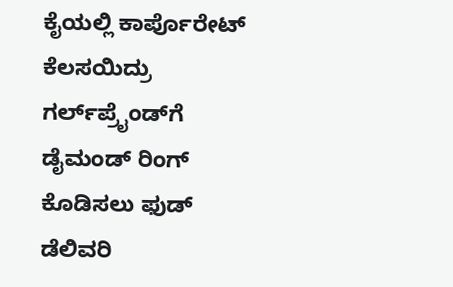ಕೈಯಲ್ಲಿ ಕಾರ್ಪೊರೇಟ್ ಕೆಲಸಯಿದ್ರು ಗರ್ಲ್‌ಪ್ರೈಂಡ್‌ಗೆ ಡೈಮಂಡ್ ರಿಂಗ್ ಕೊಡಿಸಲು ಫುಡ್ ಡೆಲಿವರಿ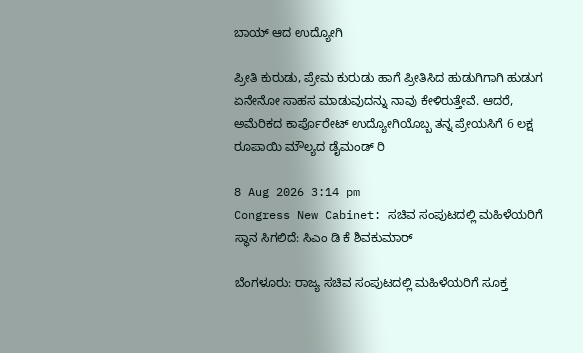ಬಾಯ್‌ ಆದ ಉದ್ಯೋಗಿ

ಪ್ರೀತಿ ಕುರುಡು, ಪ್ರೇಮ ಕುರುಡು ಹಾಗೆ ಪ್ರೀತಿಸಿದ ಹುಡುಗಿಗಾಗಿ ಹುಡುಗ ಏನೇನೋ ಸಾಹಸ ಮಾಡುವುದನ್ನು ನಾವು ಕೇಳಿರುತ್ತೇವೆ. ಆದರೆ, ಅಮೆರಿಕದ ಕಾರ್ಪೊರೇಟ್ ಉದ್ಯೋಗಿಯೊಬ್ಬ ತನ್ನ ಪ್ರೇಯಸಿಗೆ 6 ಲಕ್ಷ ರೂಪಾಯಿ ಮೌಲ್ಯದ ಡೈಮಂಡ್ ರಿ

8 Aug 2026 3:14 pm
Congress New Cabinet: ಸಚಿವ ಸಂಪುಟದಲ್ಲಿ ಮಹಿಳೆಯರಿಗೆ ಸ್ಥಾನ ಸಿಗಲಿದೆ: ಸಿಎಂ ಡಿ ಕೆ ಶಿವಕುಮಾರ್

ಬೆಂಗಳೂರು: ರಾಜ್ಯ ಸಚಿವ ಸಂಪುಟದಲ್ಲಿ ಮಹಿಳೆಯರಿಗೆ ಸೂಕ್ತ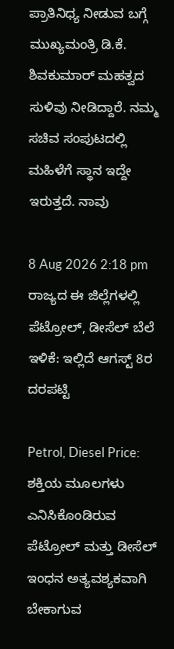ಪ್ರಾತಿನಿಧ್ಯ ನೀಡುವ ಬಗ್ಗೆ ಮುಖ್ಯಮಂತ್ರಿ ಡಿ.ಕೆ. ಶಿವಕುಮಾರ್‌ ಮಹತ್ವದ ಸುಳಿವು ನೀಡಿದ್ದಾರೆ. ನಮ್ಮ ಸಚಿವ ಸಂಪುಟದಲ್ಲಿ ಮಹಿಳೆಗೆ ಸ್ಥಾನ ಇದ್ದೇ ಇರುತ್ತದೆ. ನಾವು

8 Aug 2026 2:18 pm
ರಾಜ್ಯದ ಈ ಜಿಲ್ಲೆಗಳಲ್ಲಿ ಪೆಟ್ರೋಲ್, ಡೀಸೆಲ್ ಬೆಲೆ ಇಳಿಕೆ: ಇಲ್ಲಿದೆ ಆಗಸ್ಟ್‌ 8ರ ದರಪಟ್ಟಿ

Petrol, Diesel Price: ಶಕ್ತಿಯ ಮೂಲಗಳು ಎನಿಸಿಕೊಂಡಿರುವ ಪೆಟ್ರೋಲ್ ಮತ್ತು ಡೀಸೆಲ್ ಇಂಧನ ಅತ್ಯವಶ್ಯಕವಾಗಿ ಬೇಕಾಗುವ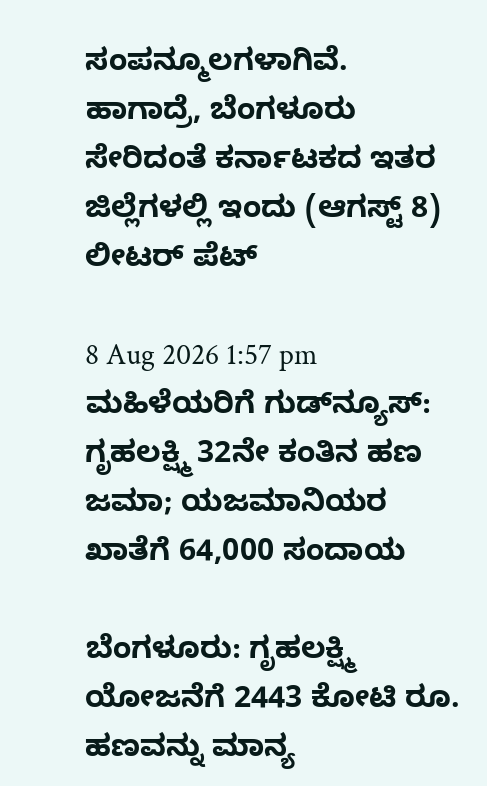ಸಂಪನ್ಮೂಲಗಳಾಗಿವೆ. ಹಾಗಾದ್ರೆ, ಬೆಂಗಳೂರು ಸೇರಿದಂತೆ ಕರ್ನಾಟಕದ ಇತರ ಜಿಲ್ಲೆಗಳಲ್ಲಿ ಇಂದು (ಆಗಸ್ಟ್‌ 8) ಲೀಟರ್‌ ಪೆಟ್

8 Aug 2026 1:57 pm
ಮಹಿಳೆಯರಿಗೆ ಗುಡ್‌ನ್ಯೂಸ್: ಗೃಹಲಕ್ಷ್ಮಿ 32ನೇ ಕಂತಿನ ಹಣ ಜಮಾ; ಯಜಮಾನಿಯರ ಖಾತೆಗೆ 64,000 ಸಂದಾಯ

ಬೆಂಗಳೂರು: ಗೃಹಲಕ್ಷ್ಮಿ ಯೋಜನೆಗೆ 2443 ಕೋಟಿ ರೂ. ಹಣವನ್ನು ಮಾನ್ಯ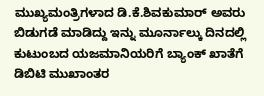ಮುಖ್ಯಮಂತ್ರಿಗಳಾದ ಡಿ.ಕೆ.ಶಿವಕುಮಾರ್ ಅವರು ಬಿಡುಗಡೆ ಮಾಡಿದ್ದು ಇನ್ನು ಮೂರ್ನಾಲ್ಕು ದಿನದಲ್ಲಿ ಕುಟುಂಬದ ಯಜಮಾನಿಯರಿಗೆ ಬ್ಯಾಂಕ್ ಖಾತೆಗೆ ಡಿಬಿಟಿ ಮುಖಾಂತರ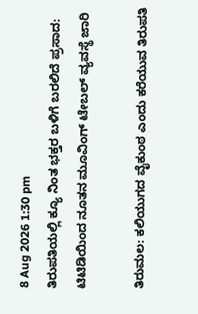8 Aug 2026 1:30 pm
ತಿರುಪತಿಯಲ್ಲಿ ಕ್ಯೂ ನಿಂತ ಭಕ್ತರ ಬಳಿಗೆ ಬರಲಿದೆ ಪ್ರಸಾದ: ಟಿಟಿಡಿಯಿಂದ ನೂತನ ಮೂವಿಂಗ್ ಟೇಬಲ್ ವ್ಯವಸ್ಥೆ ಜಾರಿ

ತಿರುಮಲ: ಕಲಿಯುಗದ ವೈಕುಂಠ ಎಂದು ಕರೆಯುವ ತಿರುಪತಿ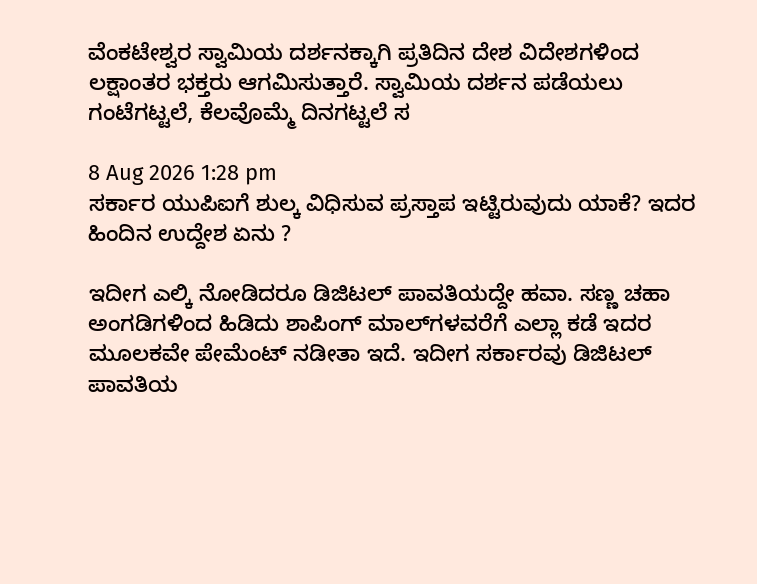ವೆಂಕಟೇಶ್ವರ ಸ್ವಾಮಿಯ ದರ್ಶನಕ್ಕಾಗಿ ಪ್ರತಿದಿನ ದೇಶ ವಿದೇಶಗಳಿಂದ ಲಕ್ಷಾಂತರ ಭಕ್ತರು ಆಗಮಿಸುತ್ತಾರೆ. ಸ್ವಾಮಿಯ ದರ್ಶನ ಪಡೆಯಲು ಗಂಟೆಗಟ್ಟಲೆ, ಕೆಲವೊಮ್ಮೆ ದಿನಗಟ್ಟಲೆ ಸ

8 Aug 2026 1:28 pm
ಸರ್ಕಾರ ಯುಪಿಐಗೆ ಶುಲ್ಕ ವಿಧಿಸುವ ಪ್ರಸ್ತಾಪ ಇಟ್ಟಿರುವುದು ಯಾಕೆ? ಇದರ ಹಿಂದಿನ ಉದ್ದೇಶ ಏನು ?

ಇದೀಗ ಎಲ್ಕಿ ನೋಡಿದರೂ ಡಿಜಿಟಲ್ ಪಾವತಿಯದ್ದೇ ಹವಾ. ಸಣ್ಣ ಚಹಾ ಅಂಗಡಿಗಳಿಂದ ಹಿಡಿದು ಶಾಪಿಂಗ್ ಮಾಲ್‌ಗಳವರೆಗೆ ಎಲ್ಲಾ ಕಡೆ ಇದರ ಮೂಲಕವೇ ಪೇಮೆಂಟ್‌ ನಡೀತಾ ಇದೆ. ಇದೀಗ ಸರ್ಕಾರವು ಡಿಜಿಟಲ್ ಪಾವತಿಯ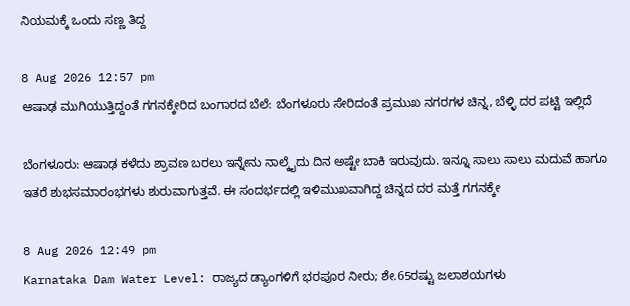ನಿಯಮಕ್ಕೆ ಒಂದು ಸಣ್ಣ ತಿದ್ದ

8 Aug 2026 12:57 pm
ಆಷಾಢ ಮುಗಿಯುತ್ತಿದ್ದಂತೆ ಗಗನಕ್ಕೇರಿದ ಬಂಗಾರದ ಬೆಲೆ: ಬೆಂಗಳೂರು ಸೇರಿದಂತೆ ಪ್ರಮುಖ ನಗರಗಳ ಚಿನ್ನ, ಬೆಳ್ಳಿ ದರ ಪಟ್ಟಿ ಇಲ್ಲಿದೆ

ಬೆಂಗಳೂರು: ಆಷಾಢ ಕಳೆದು ಶ್ರಾವಣ ಬರಲು ಇನ್ನೇನು ನಾಲ್ಕೈದು ದಿನ ಅಷ್ಟೇ ಬಾಕಿ ಇರುವುದು. ಇನ್ನೂ ಸಾಲು ಸಾಲು ಮದುವೆ ಹಾಗೂ ಇತರೆ ಶುಭಸಮಾರಂಭಗಳು ಶುರುವಾಗುತ್ತವೆ. ಈ ಸಂದರ್ಭದಲ್ಲಿ ಇಳಿಮುಖವಾಗಿದ್ದ ಚಿನ್ನದ ದರ ಮತ್ತೆ ಗಗನಕ್ಕೇ

8 Aug 2026 12:49 pm
Karnataka Dam Water Level: ರಾಜ್ಯದ ಡ್ಯಾಂಗಳಿಗೆ ಭರಪೂರ ನೀರು; ಶೇ.65ರಷ್ಟು ಜಲಾಶಯಗಳು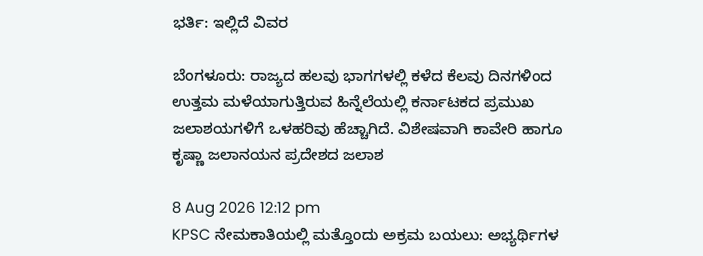ಭರ್ತಿ: ಇಲ್ಲಿದೆ ವಿವರ

ಬೆಂಗಳೂರು: ರಾಜ್ಯದ ಹಲವು ಭಾಗಗಳಲ್ಲಿ ಕಳೆದ ಕೆಲವು ದಿನಗಳಿಂದ ಉತ್ತಮ ಮಳೆಯಾಗುತ್ತಿರುವ ಹಿನ್ನೆಲೆಯಲ್ಲಿ ಕರ್ನಾಟಕದ ಪ್ರಮುಖ ಜಲಾಶಯಗಳಿಗೆ ಒಳಹರಿವು ಹೆಚ್ಚಾಗಿದೆ. ವಿಶೇಷವಾಗಿ ಕಾವೇರಿ ಹಾಗೂ ಕೃಷ್ಣಾ ಜಲಾನಯನ ಪ್ರದೇಶದ ಜಲಾಶ

8 Aug 2026 12:12 pm
KPSC ನೇಮಕಾತಿಯಲ್ಲಿ ಮತ್ತೊಂದು ಅಕ್ರಮ ಬಯಲು: ಅಭ್ಯರ್ಥಿಗಳ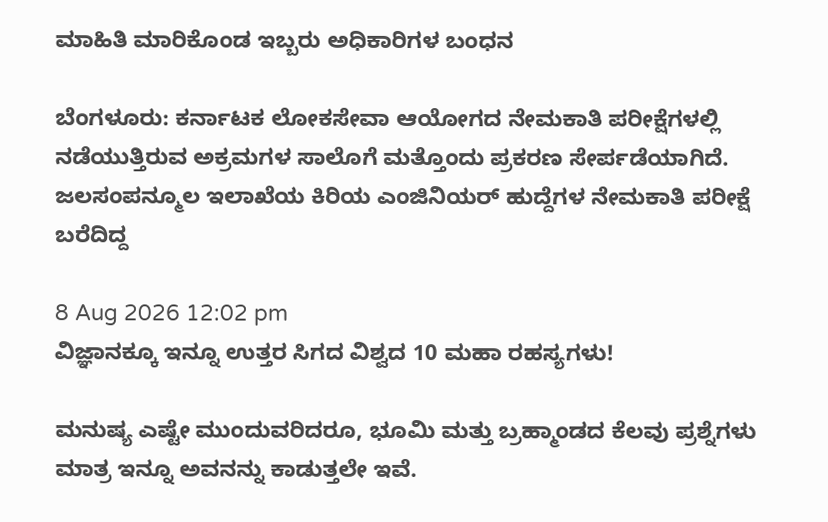ಮಾಹಿತಿ ಮಾರಿಕೊಂಡ ಇಬ್ಬರು ಅಧಿಕಾರಿಗಳ ಬಂಧನ

ಬೆಂಗಳೂರು: ಕರ್ನಾಟಕ ಲೋಕಸೇವಾ ಆಯೋಗದ ನೇಮಕಾತಿ ಪರೀಕ್ಷೆಗಳಲ್ಲಿ ನಡೆಯುತ್ತಿರುವ ಅಕ್ರಮಗಳ ಸಾಲೊಗೆ ಮತ್ತೊಂದು ಪ್ರಕರಣ ಸೇರ್ಪಡೆಯಾಗಿದೆ. ಜಲಸಂಪನ್ಮೂಲ ಇಲಾಖೆಯ ಕಿರಿಯ ಎಂಜಿನಿಯರ್ ಹುದ್ದೆಗಳ ನೇಮಕಾತಿ ಪರೀಕ್ಷೆ ಬರೆದಿದ್ದ

8 Aug 2026 12:02 pm
ವಿಜ್ಞಾನಕ್ಕೂ ಇನ್ನೂ ಉತ್ತರ ಸಿಗದ ವಿಶ್ವದ 10 ಮಹಾ ರಹಸ್ಯಗಳು!

ಮನುಷ್ಯ ಎಷ್ಟೇ ಮುಂದುವರಿದರೂ, ಭೂಮಿ ಮತ್ತು ಬ್ರಹ್ಮಾಂಡದ ಕೆಲವು ಪ್ರಶ್ನೆಗಳು ಮಾತ್ರ ಇನ್ನೂ ಅವನನ್ನು ಕಾಡುತ್ತಲೇ ಇವೆ.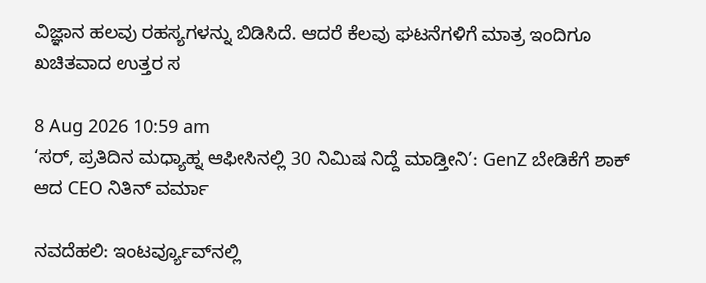ವಿಜ್ಞಾನ ಹಲವು ರಹಸ್ಯಗಳನ್ನು ಬಿಡಿಸಿದೆ. ಆದರೆ ಕೆಲವು ಘಟನೆಗಳಿಗೆ ಮಾತ್ರ ಇಂದಿಗೂ ಖಚಿತವಾದ ಉತ್ತರ ಸ

8 Aug 2026 10:59 am
‘ಸರ್, ಪ್ರತಿದಿನ ಮಧ್ಯಾಹ್ನ ಆಫೀಸಿನಲ್ಲಿ 30 ನಿಮಿಷ ನಿದ್ದೆ ಮಾಡ್ತೀನಿ’: GenZ ಬೇಡಿಕೆಗೆ ಶಾಕ್ ಆದ CEO ನಿತಿನ್ ವರ್ಮಾ

ನವದೆಹಲಿ: ಇಂಟರ್ವ್ಯೂವ್‌ನಲ್ಲಿ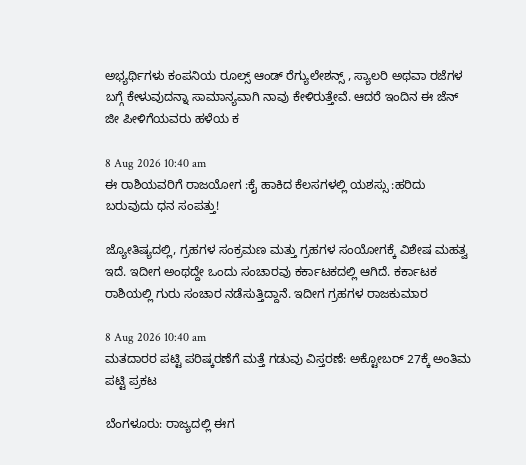ಅಭ್ಯರ್ಥಿಗಳು ಕಂಪನಿಯ ರೂಲ್ಸ್‌ ಆಂಡ್‌ ರೆಗ್ಯುಲೇಶನ್ಸ್‌ , ಸ್ಯಾಲರಿ ಅಥವಾ ರಜೆಗಳ ಬಗ್ಗೆ ಕೇಳುವುದನ್ನಾ ಸಾಮಾನ್ಯವಾಗಿ ನಾವು ಕೇಳಿರುತ್ತೇವೆ. ಆದರೆ ಇಂದಿನ ಈ ಜೆನ್‌ ಜೀ ಪೀಳಿಗೆಯವರು ಹಳೆಯ ಕ

8 Aug 2026 10:40 am
ಈ ರಾಶಿಯವರಿಗೆ ರಾಜಯೋಗ :ಕೈ ಹಾಕಿದ ಕೆಲಸಗಳಲ್ಲಿ ಯಶಸ್ಸು :ಹರಿದು ಬರುವುದು ಧನ ಸಂಪತ್ತು!

ಜ್ಯೋತಿಷ್ಯದಲ್ಲಿ, ಗ್ರಹಗಳ ಸಂಕ್ರಮಣ ಮತ್ತು ಗ್ರಹಗಳ ಸಂಯೋಗಕ್ಕೆ ವಿಶೇಷ ಮಹತ್ವ ಇದೆ. ಇದೀಗ ಅಂಥದ್ದೇ ಒಂದು ಸಂಚಾರವು ಕರ್ಕಾಟಕದಲ್ಲಿ ಆಗಿದೆ. ಕರ್ಕಾಟಕ ರಾಶಿಯಲ್ಲಿ ಗುರು ಸಂಚಾರ ನಡೆಸುತ್ತಿದ್ದಾನೆ. ಇದೀಗ ಗ್ರಹಗಳ ರಾಜಕುಮಾರ

8 Aug 2026 10:40 am
ಮತದಾರರ ಪಟ್ಟಿ ಪರಿಷ್ಕರಣೆಗೆ ಮತ್ತೆ ಗಡುವು ವಿಸ್ತರಣೆ: ಅಕ್ಟೋಬರ್ 27ಕ್ಕೆ ಅಂತಿಮ ಪಟ್ಟಿ ಪ್ರಕಟ

ಬೆಂಗಳೂರು: ರಾಜ್ಯದಲ್ಲಿ ಈಗ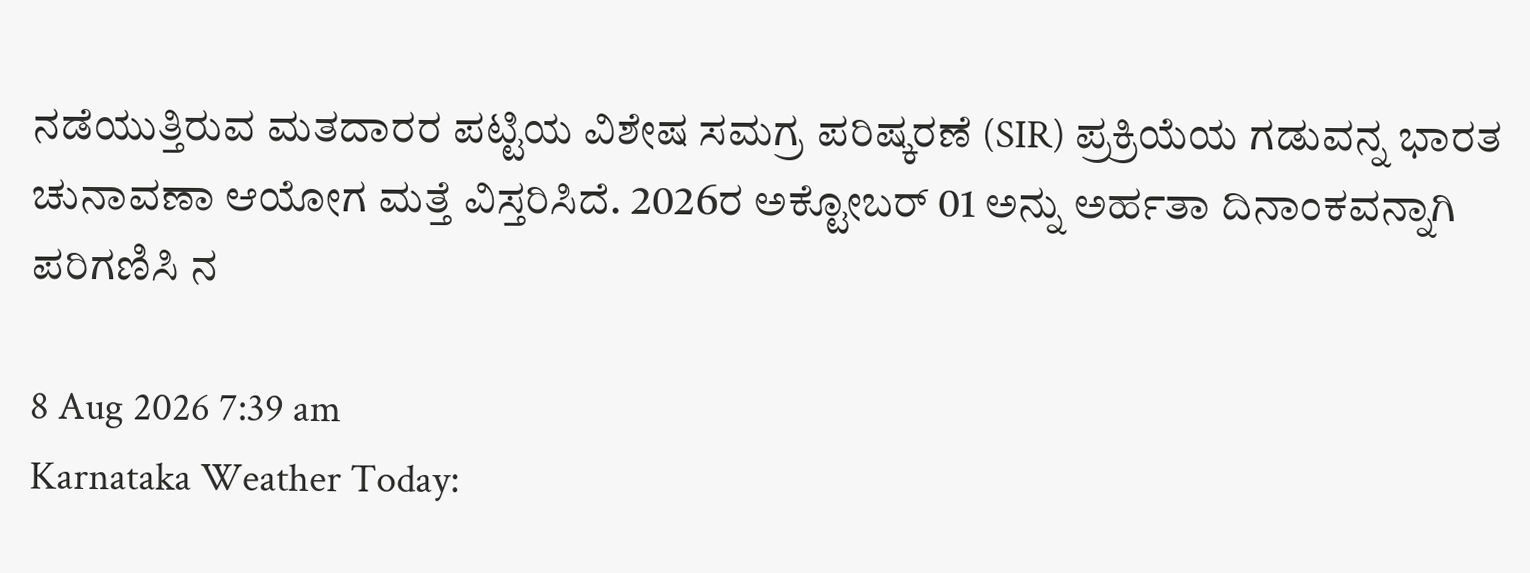ನಡೆಯುತ್ತಿರುವ ಮತದಾರರ ಪಟ್ಟಿಯ ವಿಶೇಷ ಸಮಗ್ರ ಪರಿಷ್ಕರಣೆ (SIR) ಪ್ರಕ್ರಿಯೆಯ ಗಡುವನ್ನ ಭಾರತ ಚುನಾವಣಾ ಆಯೋಗ ಮತ್ತೆ ವಿಸ್ತರಿಸಿದೆ. 2026ರ ಅಕ್ಟೋಬರ್‌ 01 ಅನ್ನು ಅರ್ಹತಾ ದಿನಾಂಕವನ್ನಾಗಿ ಪರಿಗಣಿಸಿ ನ

8 Aug 2026 7:39 am
Karnataka Weather Today: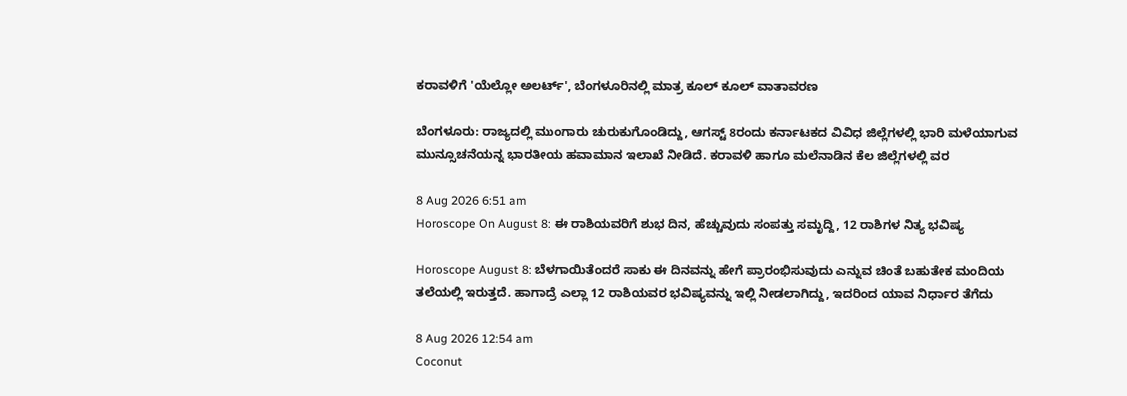ಕರಾವಳಿಗೆ 'ಯೆಲ್ಲೋ ಅಲರ್ಟ್', ಬೆಂಗಳೂರಿನಲ್ಲಿ ಮಾತ್ರ ಕೂಲ್‌ ಕೂಲ್‌ ವಾತಾವರಣ

ಬೆಂಗಳೂರು: ರಾಜ್ಯದಲ್ಲಿ ಮುಂಗಾರು ಚುರುಕುಗೊಂಡಿದ್ದು, ಆಗಸ್ಟ್ 8ರಂದು ಕರ್ನಾಟಕದ ವಿವಿಧ ಜಿಲ್ಲೆಗಳಲ್ಲಿ ಭಾರಿ ಮಳೆಯಾಗುವ ಮುನ್ಸೂಚನೆಯನ್ನ ಭಾರತೀಯ ಹವಾಮಾನ ಇಲಾಖೆ ನೀಡಿದೆ. ಕರಾವಳಿ ಹಾಗೂ ಮಲೆನಾಡಿನ ಕೆಲ ಜಿಲ್ಲೆಗಳಲ್ಲಿ ವರ

8 Aug 2026 6:51 am
Horoscope On August 8: ಈ ರಾಶಿಯವರಿಗೆ ಶುಭ ದಿನ, ಹೆಚ್ಚುವುದು ಸಂಪತ್ತು ಸಮೃದ್ದಿ, 12 ರಾಶಿಗಳ ನಿತ್ಯ ಭವಿಷ್ಯ

Horoscope August 8: ಬೆಳಗಾಯಿತೆಂದರೆ ಸಾಕು ಈ ದಿನವನ್ನು ಹೇಗೆ ಪ್ರಾರಂಭಿಸುವುದು ಎನ್ನುವ ಚಿಂತೆ ಬಹುತೇಕ ಮಂದಿಯ ತಲೆಯಲ್ಲಿ ಇರುತ್ತದೆ. ಹಾಗಾದ್ರೆ ಎಲ್ಲಾ 12 ರಾಶಿಯವರ ಭವಿಷ್ಯವನ್ನು ಇಲ್ಲಿ ನೀಡಲಾಗಿದ್ದು, ಇದರಿಂದ ಯಾವ ನಿರ್ಧಾರ ತೆಗೆದು

8 Aug 2026 12:54 am
Coconut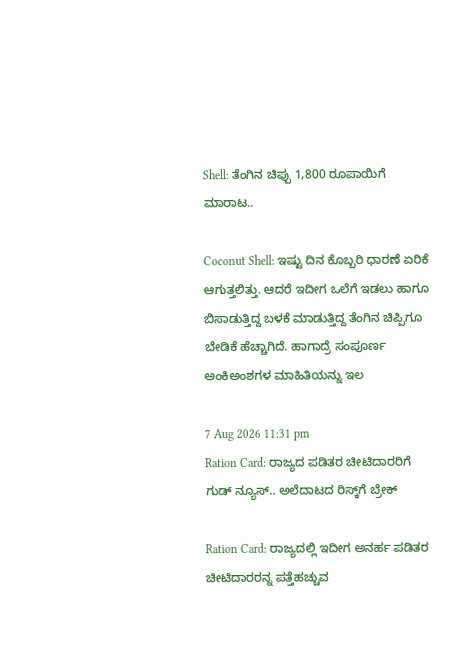Shell: ತೆಂಗಿನ ಚಿಪ್ಪು 1,800 ರೂಪಾಯಿಗೆ ಮಾರಾಟ..

Coconut Shell: ಇಷ್ಟು ದಿನ ಕೊಬ್ಬರಿ ಧಾರಣೆ ಏರಿಕೆ ಆಗುತ್ತಲಿತ್ತು. ಆದರೆ ಇದೀಗ ಒಲೆಗೆ ಇಡಲು ಹಾಗೂ ಬಿಸಾಡುತ್ತಿದ್ದ ಬಳಕೆ ಮಾಡುತ್ತಿದ್ದ ತೆಂಗಿನ ಚಿಪ್ಪಿಗೂ ಬೇಡಿಕೆ ಹೆಚ್ಚಾಗಿದೆ. ಹಾಗಾದ್ರೆ ಸಂಪೂರ್ಣ ಅಂಕಿಅಂಶಗಳ ಮಾಹಿತಿಯನ್ನು ಇಲ

7 Aug 2026 11:31 pm
Ration Card: ರಾಜ್ಯದ ಪಡಿತರ ಚೀಟಿದಾರರಿಗೆ ಗುಡ್‌ ನ್ಯೂಸ್‌.. ಅಲೆದಾಟದ ರಿಸ್ಕ್‌ಗೆ ಬ್ರೇಕ್‌

Ration Card: ರಾಜ್ಯದಲ್ಲಿ ಇದೀಗ ಅನರ್ಹ ಪಡಿತರ ಚೀಟಿದಾರರನ್ನ ಪತ್ತೆಹಚ್ಚುವ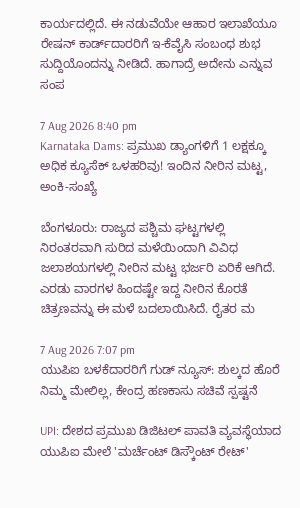ಕಾರ್ಯದಲ್ಲಿದೆ. ಈ ನಡುವೆಯೇ ಆಹಾರ ಇಲಾಖೆಯೂ ರೇಷನ್‌ ಕಾರ್ಡ್‌ದಾರರಿಗೆ ಇ-ಕೆವೈಸಿ ಸಂಬಂಧ ಶುಭ ಸುದ್ದಿಯೊಂದನ್ನು ನೀಡಿದೆ. ಹಾಗಾದ್ರೆ ಅದೇನು ಎನ್ನುವ ಸಂಪ

7 Aug 2026 8:40 pm
Karnataka Dams: ಪ್ರಮುಖ ಡ್ಯಾಂಗಳಿಗೆ 1 ಲಕ್ಷಕ್ಕೂ ಅಧಿಕ ಕ್ಯೂಸೆಕ್ ಒಳಹರಿವು! ಇಂದಿನ ನೀರಿನ ಮಟ್ಟ, ಅಂಕಿ-ಸಂಖ್ಯೆ

ಬೆಂಗಳೂರು: ರಾಜ್ಯದ ಪಶ್ಚಿಮ ಘಟ್ಟಗಳಲ್ಲಿ ನಿರಂತರವಾಗಿ ಸುರಿದ ಮಳೆಯಿಂದಾಗಿ ವಿವಿಧ ಜಲಾಶಯಗಳಲ್ಲಿ ನೀರಿನ ಮಟ್ಟ ಭರ್ಜರಿ ಏರಿಕೆ ಆಗಿದೆ. ಎರಡು ವಾರಗಳ ಹಿಂದಷ್ಟೇ ಇದ್ದ ನೀರಿನ ಕೊರತೆ ಚಿತ್ರಣವನ್ನು ಈ ಮಳೆ ಬದಲಾಯಿಸಿದೆ. ರೈತರ ಮ

7 Aug 2026 7:07 pm
ಯುಪಿಐ ಬಳಕೆದಾರರಿಗೆ ಗುಡ್ ನ್ಯೂಸ್: ಶುಲ್ಕದ ಹೊರೆ ನಿಮ್ಮ ಮೇಲಿಲ್ಲ, ಕೇಂದ್ರ ಹಣಕಾಸು ಸಚಿವೆ ಸ್ಪಷ್ಟನೆ

UPI: ದೇಶದ ಪ್ರಮುಖ ಡಿಜಿಟಲ್ ಪಾವತಿ ವ್ಯವಸ್ಥೆಯಾದ ಯುಪಿಐ ಮೇಲೆ 'ಮರ್ಚೆಂಟ್ ಡಿಸ್ಕೌಂಟ್ ರೇಟ್'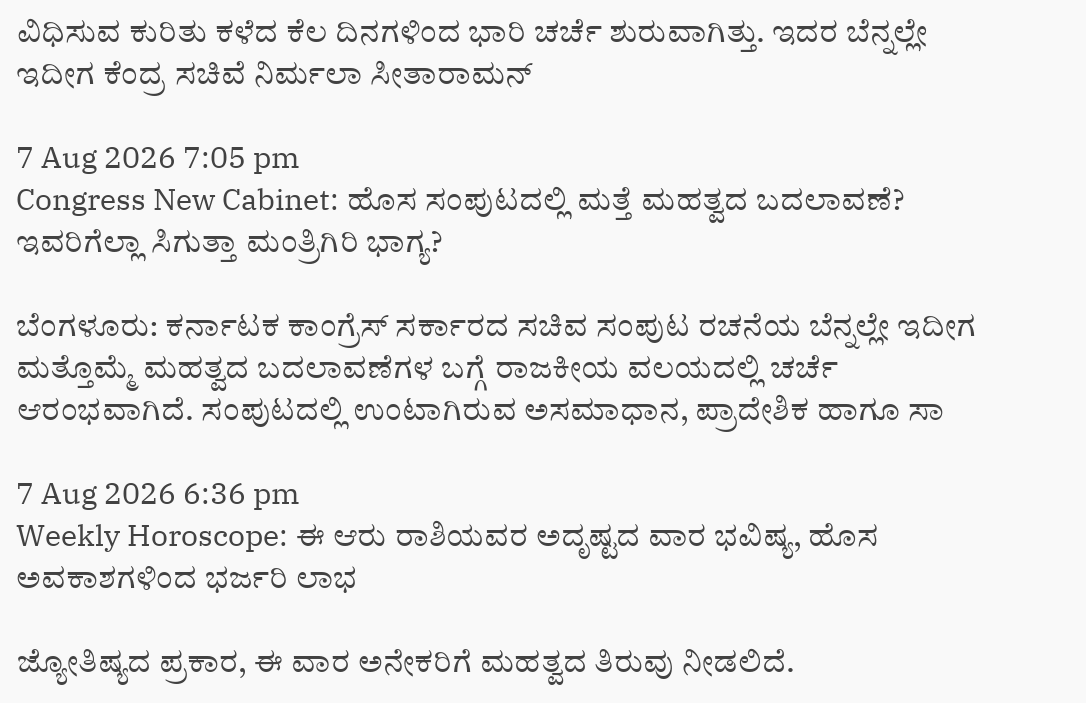ವಿಧಿಸುವ ಕುರಿತು ಕಳೆದ ಕೆಲ ದಿನಗಳಿಂದ ಭಾರಿ ಚರ್ಚೆ ಶುರುವಾಗಿತ್ತು. ಇದರ ಬೆನ್ನಲ್ಲೇ ಇದೀಗ ಕೆಂದ್ರ ಸಚಿವೆ ನಿರ್ಮಲಾ ಸೀತಾರಾಮನ್

7 Aug 2026 7:05 pm
Congress New Cabinet: ಹೊಸ ಸಂಪುಟದಲ್ಲಿ ಮತ್ತೆ ಮಹತ್ವದ ಬದಲಾವಣೆ? ಇವರಿಗೆಲ್ಲಾ ಸಿಗುತ್ತಾ ಮಂತ್ರಿಗಿರಿ ಭಾಗ್ಯ?

ಬೆಂಗಳೂರು: ಕರ್ನಾಟಕ ಕಾಂಗ್ರೆಸ್‌ ಸರ್ಕಾರದ ಸಚಿವ ಸಂಪುಟ ರಚನೆಯ ಬೆನ್ನಲ್ಲೇ ಇದೀಗ ಮತ್ತೊಮ್ಮೆ ಮಹತ್ವದ ಬದಲಾವಣೆಗಳ ಬಗ್ಗೆ ರಾಜಕೀಯ ವಲಯದಲ್ಲಿ ಚರ್ಚೆ ಆರಂಭವಾಗಿದೆ. ಸಂಪುಟದಲ್ಲಿ ಉಂಟಾಗಿರುವ ಅಸಮಾಧಾನ, ಪ್ರಾದೇಶಿಕ ಹಾಗೂ ಸಾ

7 Aug 2026 6:36 pm
Weekly Horoscope: ಈ ಆರು ರಾಶಿಯವರ ಅದೃಷ್ಟದ ವಾರ ಭವಿಷ್ಯ, ಹೊಸ ಅವಕಾಶಗಳಿಂದ ಭರ್ಜರಿ ಲಾಭ

ಜ್ಯೋತಿಷ್ಯದ ಪ್ರಕಾರ, ಈ ವಾರ ಅನೇಕರಿಗೆ ಮಹತ್ವದ ತಿರುವು ನೀಡಲಿದೆ.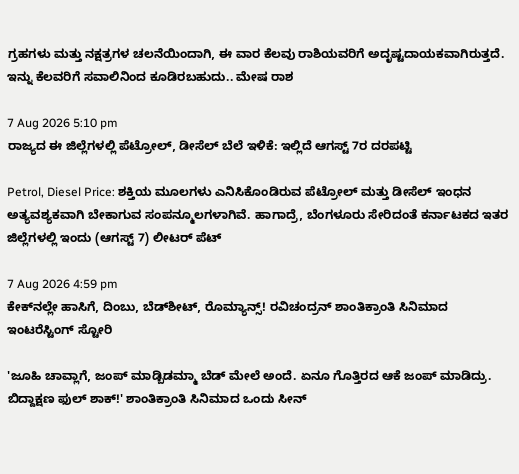ಗ್ರಹಗಳು ಮತ್ತು ನಕ್ಷತ್ರಗಳ ಚಲನೆಯಿಂದಾಗಿ, ಈ ವಾರ ಕೆಲವು ರಾಶಿಯವರಿಗೆ ಅದೃಷ್ಟದಾಯಕವಾಗಿರುತ್ತದೆ. ಇನ್ನು ಕೆಲವರಿಗೆ ಸವಾಲಿನಿಂದ ಕೂಡಿರಬಹುದು.. ಮೇಷ ರಾಶ

7 Aug 2026 5:10 pm
ರಾಜ್ಯದ ಈ ಜಿಲ್ಲೆಗಳಲ್ಲಿ ಪೆಟ್ರೋಲ್, ಡೀಸೆಲ್ ಬೆಲೆ ಇಳಿಕೆ: ಇಲ್ಲಿದೆ ಆಗಸ್ಟ್‌ 7ರ ದರಪಟ್ಟಿ

Petrol, Diesel Price: ಶಕ್ತಿಯ ಮೂಲಗಳು ಎನಿಸಿಕೊಂಡಿರುವ ಪೆಟ್ರೋಲ್ ಮತ್ತು ಡೀಸೆಲ್ ಇಂಧನ ಅತ್ಯವಶ್ಯಕವಾಗಿ ಬೇಕಾಗುವ ಸಂಪನ್ಮೂಲಗಳಾಗಿವೆ. ಹಾಗಾದ್ರೆ, ಬೆಂಗಳೂರು ಸೇರಿದಂತೆ ಕರ್ನಾಟಕದ ಇತರ ಜಿಲ್ಲೆಗಳಲ್ಲಿ ಇಂದು (ಆಗಸ್ಟ್‌ 7) ಲೀಟರ್‌ ಪೆಟ್

7 Aug 2026 4:59 pm
ಕೇಕ್‌ನಲ್ಲೇ ಹಾಸಿಗೆ, ದಿಂಬು, ಬೆಡ್‌ಶೀಟ್, ರೊಮ್ಯಾನ್ಸ್! ರವಿಚಂದ್ರನ್ ಶಾಂತಿಕ್ರಾಂತಿ ಸಿನಿಮಾದ ಇಂಟರೆಸ್ಟಿಂಗ್‌ ಸ್ಟೋರಿ

'ಜೂಹಿ ಚಾವ್ಲಾಗೆ, ಜಂಪ್‌ ಮಾಡ್ಬಿಡಮ್ಮಾ ಬೆಡ್‌ ಮೇಲೆ ಅಂದೆ. ಏನೂ ಗೊತ್ತಿರದ ಆಕೆ ಜಂಪ್ ಮಾಡಿದ್ರು. ಬಿದ್ದಾಕ್ಷಣ ಫುಲ್ ಶಾಕ್!' ಶಾಂತಿಕ್ರಾಂತಿ ಸಿನಿಮಾದ ಒಂದು ಸೀನ್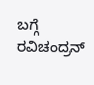ಬಗ್ಗೆ ರವಿಚಂದ್ರನ್‌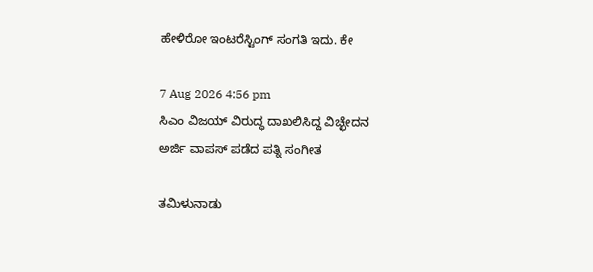ಹೇಳಿರೋ ಇಂಟರೆಸ್ಟಿಂಗ್ ಸಂಗತಿ ಇದು. ಕೇ

7 Aug 2026 4:56 pm
ಸಿಎಂ ವಿಜಯ್ ವಿರುದ್ಧ ದಾಖಲಿಸಿದ್ದ ವಿಚ್ಛೇದನ ಅರ್ಜಿ ವಾಪಸ್ ಪಡೆದ ಪತ್ನಿ ಸಂಗೀತ

ತಮಿಳುನಾಡು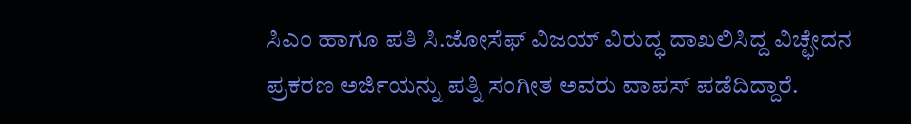ಸಿಎಂ ಹಾಗೂ ಪತಿ ಸಿ.ಜೋಸೆಫ್ ವಿಜಯ್ ವಿರುದ್ಧ ದಾಖಲಿಸಿದ್ದ ವಿಚ್ಛೇದನ ಪ್ರಕರಣ ಅರ್ಜಿಯನ್ನು ಪತ್ನಿ ಸಂಗೀತ ಅವರು ವಾಪಸ್ ಪಡೆದಿದ್ದಾರೆ.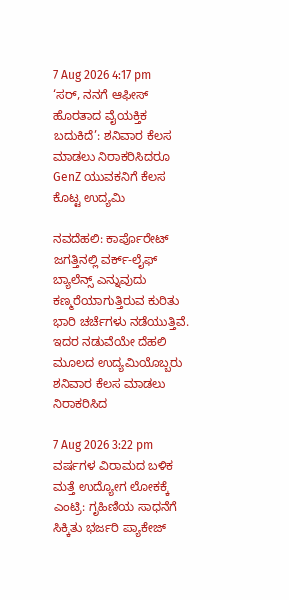7 Aug 2026 4:17 pm
‘ಸರ್, ನನಗೆ ಆಫೀಸ್ ಹೊರತಾದ ವೈಯಕ್ತಿಕ ಬದುಕಿದೆ’: ಶನಿವಾರ ಕೆಲಸ ಮಾಡಲು ನಿರಾಕರಿಸಿದರೂ GenZ ಯುವಕನಿಗೆ ಕೆಲಸ ಕೊಟ್ಟ ಉದ್ಯಮಿ

ನವದೆಹಲಿ: ಕಾರ್ಪೊರೇಟ್ ಜಗತ್ತಿನಲ್ಲಿ ವರ್ಕ್-ಲೈಫ್ ಬ್ಯಾಲೆನ್ಸ್ ಎನ್ನುವುದು ಕಣ್ಮರೆಯಾಗುತ್ತಿರುವ ಕುರಿತು ಭಾರಿ ಚರ್ಚೆಗಳು ನಡೆಯುತ್ತಿವೆ. ಇದರ ನಡುವೆಯೇ ದೆಹಲಿ ಮೂಲದ ಉದ್ಯಮಿಯೊಬ್ಬರು ಶನಿವಾರ ಕೆಲಸ ಮಾಡಲು ನಿರಾಕರಿಸಿದ

7 Aug 2026 3:22 pm
ವರ್ಷಗಳ ವಿರಾಮದ ಬಳಿಕ ಮತ್ತೆ ಉದ್ಯೋಗ ಲೋಕಕ್ಕೆ ಎಂಟ್ರಿ: ಗೃಹಿಣಿಯ ಸಾಧನೆಗೆ ಸಿಕ್ಕಿತು ಭರ್ಜರಿ ಪ್ಯಾಕೇಜ್‌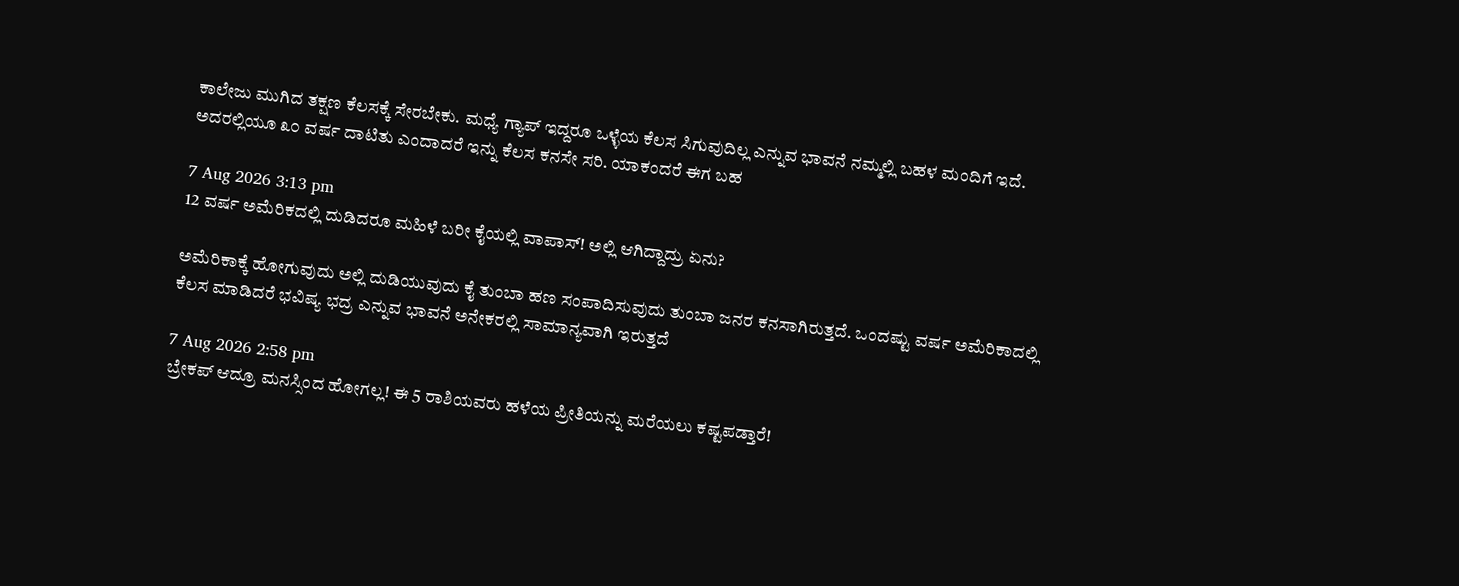ಕಾಲೇಜು ಮುಗಿದ ತಕ್ಷಣ ಕೆಲಸಕ್ಕೆ ಸೇರಬೇಕು. ಮಧ್ಯೆ ಗ್ಯಾಪ್‌ ಇದ್ದರೂ ಒಳ್ಳೆಯ ಕೆಲಸ ಸಿಗುವುದಿಲ್ಲ ಎನ್ನುವ ಭಾವನೆ ನಮ್ಮಲ್ಲಿ ಬಹಳ ಮಂದಿಗೆ ಇದೆ. ಅದರಲ್ಲಿಯೂ ೩೦ ವರ್ಷ ದಾಟಿತು ಎಂದಾದರೆ ಇನ್ನು ಕೆಲಸ ಕನಸೇ ಸರಿ. ಯಾಕಂದರೆ ಈಗ ಬಹ

7 Aug 2026 3:13 pm
12 ವರ್ಷ ಅಮೆರಿಕದಲ್ಲಿ ದುಡಿದರೂ ಮಹಿಳೆ ಬರೀ ಕೈಯಲ್ಲಿ ವಾಪಾಸ್! ಅಲ್ಲಿ ಆಗಿದ್ದಾದ್ರು ಏನು?

ಅಮೆರಿಕಾಕ್ಕೆ ಹೋಗುವುದು ಅಲ್ಲಿ ದುಡಿಯುವುದು ಕೈ ತುಂಬಾ ಹಣ ಸಂಪಾದಿಸುವುದು ತುಂಬಾ ಜನರ ಕನಸಾಗಿರುತ್ತದೆ. ಒಂದಷ್ಟು ವರ್ಷ ಅಮೆರಿಕಾದಲ್ಲಿ ಕೆಲಸ ಮಾಡಿದರೆ ಭವಿಷ್ಯ ಭದ್ರ ಎನ್ನುವ ಭಾವನೆ ಅನೇಕರಲ್ಲಿ ಸಾಮಾನ್ಯವಾಗಿ ಇರುತ್ತದೆ

7 Aug 2026 2:58 pm
ಬ್ರೇಕಪ್ ಆದ್ರೂ ಮನಸ್ಸಿಂದ ಹೋಗಲ್ಲ! ಈ 5 ರಾಶಿಯವರು ಹಳೆಯ ಪ್ರೀತಿಯನ್ನು ಮರೆಯಲು ಕಷ್ಟಪಡ್ತಾರೆ!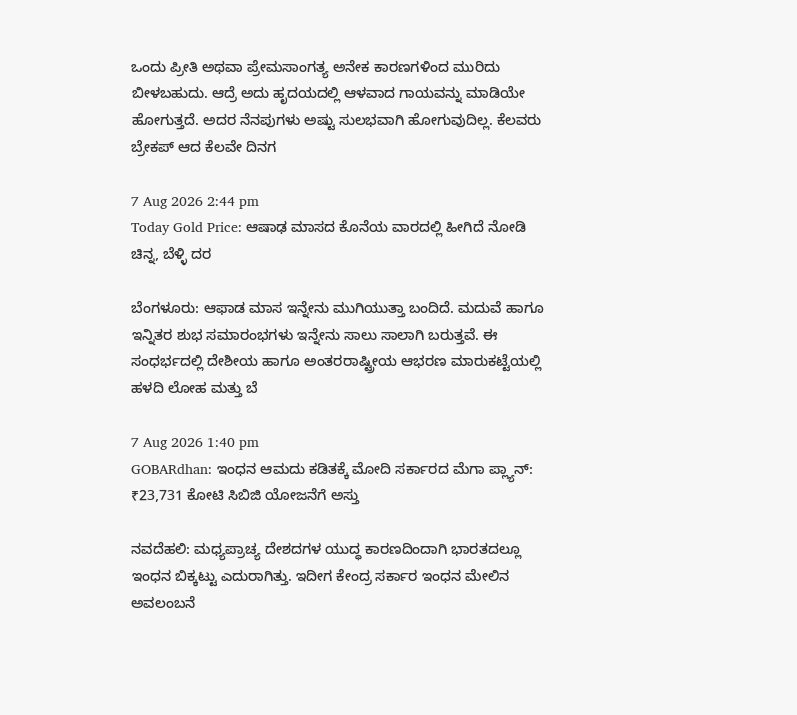ಒಂದು ಪ್ರೀತಿ ಅಥವಾ ಪ್ರೇಮಸಾಂಗತ್ಯ ಅನೇಕ ಕಾರಣಗಳಿಂದ ಮುರಿದು ಬೀಳಬಹುದು. ಆದ್ರೆ ಅದು ಹೃದಯದಲ್ಲಿ ಆಳವಾದ ಗಾಯವನ್ನು ಮಾಡಿಯೇ ಹೋಗುತ್ತದೆ. ಅದರ ನೆನಪುಗಳು ಅಷ್ಟು ಸುಲಭವಾಗಿ ಹೋಗುವುದಿಲ್ಲ. ಕೆಲವರು ಬ್ರೇಕಪ್ ಆದ ಕೆಲವೇ ದಿನಗ

7 Aug 2026 2:44 pm
Today Gold Price: ಆಷಾಢ ಮಾಸದ ಕೊನೆಯ ವಾರದಲ್ಲಿ ಹೀಗಿದೆ ನೋಡಿ ಚಿನ್ನ, ಬೆಳ್ಳಿ ದರ

ಬೆಂಗಳೂರು: ಆಫಾಡ ಮಾಸ ಇನ್ನೇನು ಮುಗಿಯುತ್ತಾ ಬಂದಿದೆ. ಮದುವೆ ಹಾಗೂ ಇನ್ನಿತರ ಶುಭ ಸಮಾರಂಭಗಳು ಇನ್ನೇನು ಸಾಲು ಸಾಲಾಗಿ ಬರುತ್ತವೆ. ಈ ಸಂಧರ್ಭದಲ್ಲಿ ದೇಶೀಯ ಹಾಗೂ ಅಂತರರಾಷ್ಟ್ರೀಯ ಆಭರಣ ಮಾರುಕಟ್ಟೆಯಲ್ಲಿ ಹಳದಿ ಲೋಹ ಮತ್ತು ಬೆ

7 Aug 2026 1:40 pm
GOBARdhan: ಇಂಧನ ಆಮದು ಕಡಿತಕ್ಕೆ ಮೋದಿ ಸರ್ಕಾರದ ಮೆಗಾ ಪ್ಲ್ಯಾನ್: ₹23,731 ಕೋಟಿ ಸಿಬಿಜಿ ಯೋಜನೆಗೆ ಅಸ್ತು

ನವದೆಹಲಿ: ಮಧ್ಯಪ್ರಾಚ್ಯ ದೇಶದಗಳ ಯುದ್ಧ ಕಾರಣದಿಂದಾಗಿ ಭಾರತದಲ್ಲೂ ಇಂಧನ ಬಿಕ್ಕಟ್ಟು ಎದುರಾಗಿತ್ತು. ಇದೀಗ ಕೇಂದ್ರ ಸರ್ಕಾರ ಇಂಧನ ಮೇಲಿನ ಅವಲಂಬನೆ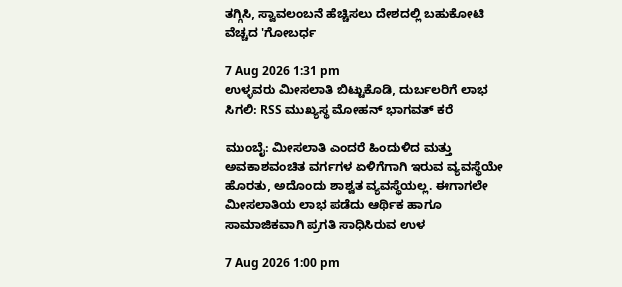ತಗ್ಗಿಸಿ, ಸ್ವಾವಲಂಬನೆ ಹೆಚ್ಚಿಸಲು ದೇಶದಲ್ಲಿ ಬಹುಕೋಟಿ ವೆಚ್ಚದ 'ಗೋಬರ್ಧ

7 Aug 2026 1:31 pm
ಉಳ್ಳವರು ಮೀಸಲಾತಿ ಬಿಟ್ಟುಕೊಡಿ, ದುರ್ಬಲರಿಗೆ ಲಾಭ ಸಿಗಲಿ: RSS ಮುಖ್ಯಸ್ಥ ಮೋಹನ್ ಭಾಗವತ್ ಕರೆ

ಮುಂಬೈ: ಮೀಸಲಾತಿ ಎಂದರೆ ಹಿಂದುಳಿದ ಮತ್ತು ಅವಕಾಶವಂಚಿತ ವರ್ಗಗಳ ಏಳಿಗೆಗಾಗಿ ಇರುವ ವ್ಯವಸ್ಥೆಯೇ ಹೊರತು, ಅದೊಂದು ಶಾಶ್ವತ ವ್ಯವಸ್ಥೆಯಲ್ಲ. ಈಗಾಗಲೇ ಮೀಸಲಾತಿಯ ಲಾಭ ಪಡೆದು ಆರ್ಥಿಕ ಹಾಗೂ ಸಾಮಾಜಿಕವಾಗಿ ಪ್ರಗತಿ ಸಾಧಿಸಿರುವ ಉಳ

7 Aug 2026 1:00 pm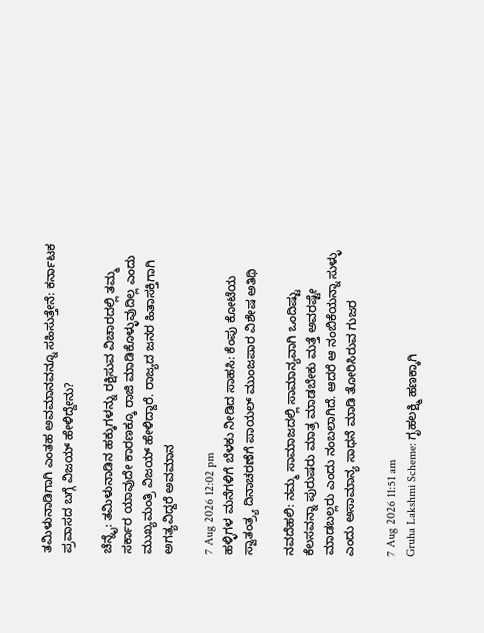ತಮಿಳುನಾಡಿಗಾಗಿ ಎಂತಹ ಅವಮಾನವನ್ನೂ ಸಹಿಸುತ್ತೇನೆ: ಕರ್ನಾಟಕ ಪ್ರವಾಸದ ಬಗ್ಗೆ ವಿಜಯ್ ಹೇಳಿದ್ದೇನು?

ಚೆನ್ನೈ: ತಮಿಳುನಾಡಿನ ಹಕ್ಕುಗಳನ್ನು ರಕ್ಷಿಸುವ ವಿಚಾರದಲ್ಲಿ ತಮ್ಮ ಸರ್ಕಾರ ಯಾವುದೇ ಕಾರಣಕ್ಕೂ ರಾಜಿ ಮಾಡಿಕೊಳ್ಳುವುದಿಲ್ಲ ಎಂದು ಮುಖ್ಯಮಂತ್ರಿ ವಿಜಯ್ ಹೇಳಿದ್ದಾರೆ. ರಾಜ್ಯದ ಜನರ ಹಿತಾಸಕ್ತಿಗಾಗಿ ಅಗತ್ಯವಿದ್ದರೆ ಅವಮಾನ

7 Aug 2026 12:02 pm
ಹಳ್ಳಿಗಳ ಮನೆಗಳಿಗೆ ಬೆಳಕು ನೀಡಿದ ಸಾಹಸಿ: ಕೆಂಪು ಕೋಟೆಯ ಸ್ವಾತಂತ್ರ್ಯ ದಿನಾಚರಣೆಗೆ ಪಾಯಲ್ ಮುಂಜಪಾರ ವಿಶೇಷ ಅತಿಥಿ

ನವದೆಹಲಿ: ನಮ್ಮ ಸಾಮಾಜದಲ್ಲಿ ಸಾಮಾನ್ಯವಾಗಿ ಒಂದಿಷ್ಟು ಕೆಲಸವನ್ನಾ ಪುರುಷರು ಮಾತ್ರ ಮಾಡಬೇಕು ಮತ್ತೆ ಅವರಷ್ಟೇ ಮಾಡಬಲ್ಲರು ಎಂದು ನಂಬಲಾಗಿದೆ. ಆದರೆ ಆ ನಂಬಿಕೆಯನ್ನಾ ಸುಳ್ಳು ಎಂದು ಅಸಾಮಾನ್ಯ ಸಾಧನೆ ಮಾಡಿ ತೋರಿಸಿರುವ ಗುಜರ

7 Aug 2026 11:51 am
Gruha Lakshmi Scheme: ಗೃಹಲಕ್ಷ್ಮಿ ಹಣಕ್ಕಾಗಿ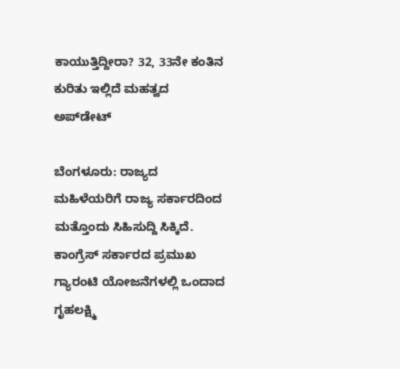ಕಾಯುತ್ತಿದ್ದೀರಾ? 32, 33ನೇ ಕಂತಿನ ಕುರಿತು ಇಲ್ಲಿದೆ ಮಹತ್ವದ ಅಪ್‌ಡೇಟ್

ಬೆಂಗಳೂರು: ರಾಜ್ಯದ ಮಹಿಳೆಯರಿಗೆ ರಾಜ್ಯ ಸರ್ಕಾರದಿಂದ ಮತ್ತೊಂದು ಸಿಹಿಸುದ್ದಿ ಸಿಕ್ಕಿದೆ. ಕಾಂಗ್ರೆಸ್‌ ಸರ್ಕಾರದ ಪ್ರಮುಖ ಗ್ಯಾರಂಟಿ ಯೋಜನೆಗಳಲ್ಲಿ ಒಂದಾದ ಗೃಹಲಕ್ಷ್ಮಿ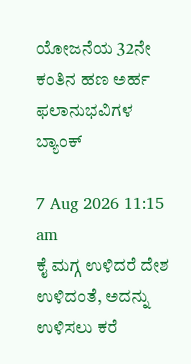ಯೋಜನೆಯ 32ನೇ ಕಂತಿನ ಹಣ ಅರ್ಹ ಫಲಾನುಭವಿಗಳ ಬ್ಯಾಂಕ್

7 Aug 2026 11:15 am
ಕೈ ಮಗ್ಗ ಉಳಿದರೆ ದೇಶ ಉಳಿದಂತೆ, ಅದನ್ನು ಉಳಿಸಲು ಕರೆ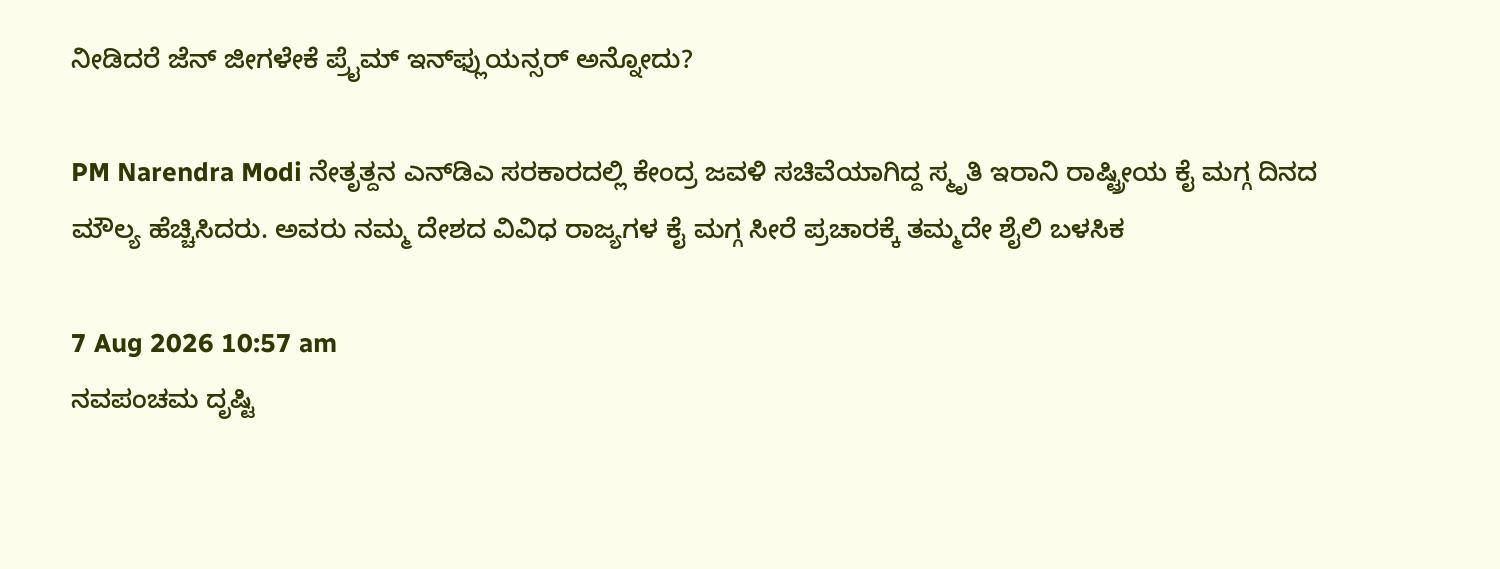ನೀಡಿದರೆ ಜೆನ್ ಜೀಗಳೇಕೆ ಪ್ರೈಮ್ ಇನ್‌ಫ್ಲುಯನ್ಸರ್ ಅನ್ನೋದು?

PM Narendra Modi ನೇತೃತ್ದನ ಎನ್‌ಡಿಎ ಸರಕಾರದಲ್ಲಿ ಕೇಂದ್ರ ಜವಳಿ ಸಚಿವೆಯಾಗಿದ್ದ ಸ್ಮೃತಿ ಇರಾನಿ ರಾಷ್ಟ್ರೀಯ ಕೈ ಮಗ್ಗ ದಿನದ ಮೌಲ್ಯ ಹೆಚ್ಚಿಸಿದರು. ಅವರು ನಮ್ಮ ದೇಶದ ವಿವಿಧ ರಾಜ್ಯಗಳ ಕೈ ಮಗ್ಗ ಸೀರೆ ಪ್ರಚಾರಕ್ಕೆ ತಮ್ಮದೇ ಶೈಲಿ ಬಳಸಿಕ

7 Aug 2026 10:57 am
ನವಪಂಚಮ ದೃಷ್ಟಿ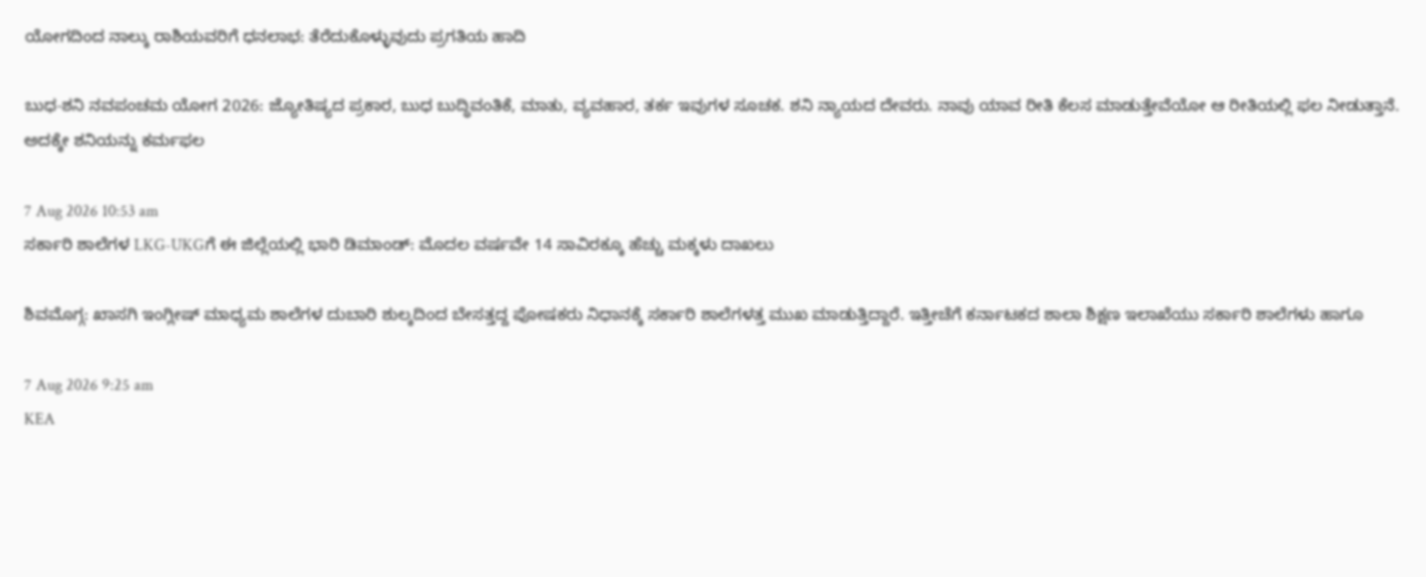ಯೋಗದಿಂದ ನಾಲ್ಕು ರಾಶಿಯವರಿಗೆ ಧನಲಾಭ: ತೆರೆದುಕೊಳ್ಳುವುದು ಪ್ರಗತಿಯ ಹಾದಿ

ಬುಧ-ಶನಿ ನವಪಂಚಮ ಯೋಗ 2026: ಜ್ಯೋತಿಷ್ಯದ ಪ್ರಕಾರ, ಬುಧ ಬುದ್ಧಿವಂತಿಕೆ, ಮಾತು, ವ್ಯವಹಾರ, ತರ್ಕ ಇವುಗಳ ಸೂಚಕ. ಶನಿ ನ್ಯಾಯದ ದೇವರು. ನಾವು ಯಾವ ರೀತಿ ಕೆಲಸ ಮಾಡುತ್ತೇವೆಯೋ ಆ ರೀತಿಯಲ್ಲಿ ಫಲ ನೀಡುತ್ತಾನೆ. ಅದಕ್ಕೇ ಶನಿಯನ್ನು ಕರ್ಮಫಲ

7 Aug 2026 10:53 am
ಸರ್ಕಾರಿ ಶಾಲೆಗಳ LKG-UKGಗೆ ಈ ಜಿಲ್ಲೆಯಲ್ಲಿ ಭಾರಿ ಡಿಮಾಂಡ್: ಮೊದಲ ವರ್ಷವೇ 14 ಸಾವಿರಕ್ಕೂ ಹೆಚ್ಚು ಮಕ್ಕಳು ದಾಖಲು

ಶಿವಮೊಗ್ಗ: ಖಾಸಗಿ ಇಂಗ್ಲೀಷ್‌ ಮಾಧ್ಯಮ ಶಾಲೆಗಳ ದುಬಾರಿ ಶುಲ್ಕದಿಂದ ಬೇಸತ್ತದ್ದ ಪೋಷಕರು ನಿಧಾನಕ್ಕೆ ಸರ್ಕಾರಿ ಶಾಲೆಗಳತ್ತ ಮುಖ ಮಾಡುತ್ತಿದ್ದಾರೆ. ಇತ್ತೀಚೆಗೆ ಕರ್ನಾಟಕದ ಶಾಲಾ ಶಿಕ್ಷಣ ಇಲಾಖೆಯು ಸರ್ಕಾರಿ ಶಾಲೆಗಳು ಹಾಗೂ

7 Aug 2026 9:25 am
KEA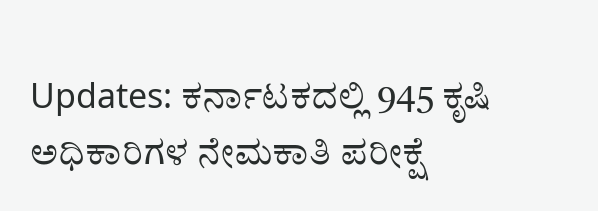Updates: ಕರ್ನಾಟಕದಲ್ಲಿ 945 ಕೃಷಿ ಅಧಿಕಾರಿಗಳ ನೇಮಕಾತಿ ಪರೀಕ್ಷೆ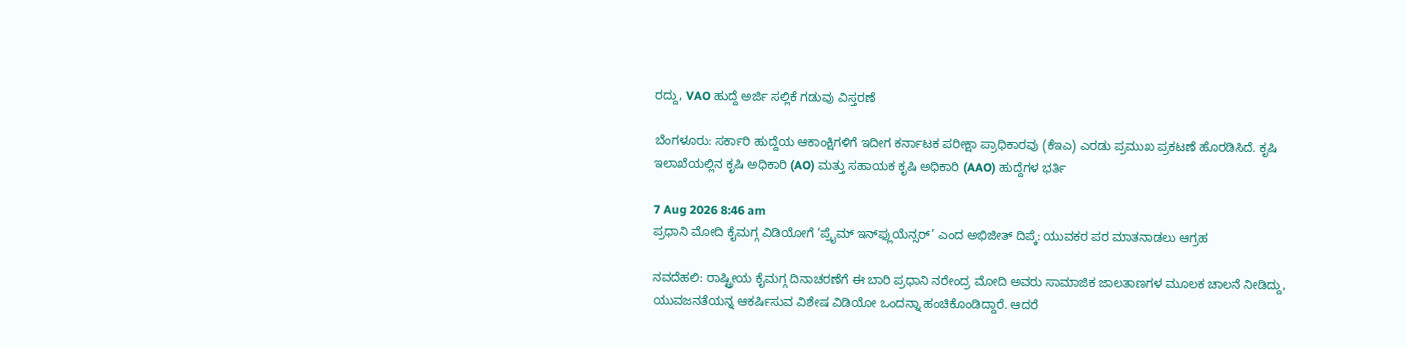ರದ್ದು, VAO ಹುದ್ದೆ ಅರ್ಜಿ ಸಲ್ಲಿಕೆ ಗಡುವು ವಿಸ್ತರಣೆ

ಬೆಂಗಳೂರು: ಸರ್ಕಾರಿ ಹುದ್ದೆಯ ಆಕಾಂಕ್ಷಿಗಳಿಗೆ ಇದೀಗ ಕರ್ನಾಟಕ ಪರೀಕ್ಷಾ ಪ್ರಾಧಿಕಾರವು (ಕೆಇಎ) ಎರಡು ಪ್ರಮುಖ ಪ್ರಕಟಣೆ ಹೊರಡಿಸಿದೆ. ಕೃಷಿ ಇಲಾಖೆಯಲ್ಲಿನ ಕೃಷಿ ಅಧಿಕಾರಿ (AO) ಮತ್ತು ಸಹಾಯಕ ಕೃಷಿ ಅಧಿಕಾರಿ (AAO) ಹುದ್ದೆಗಳ ಭರ್ತಿ

7 Aug 2026 8:46 am
ಪ್ರಧಾನಿ ಮೋದಿ ಕೈಮಗ್ಗ ವಿಡಿಯೋಗೆ ‘ಪ್ರೈಮ್ ಇನ್‌ಫ್ಲುಯೆನ್ಸರ್’ ಎಂದ ಅಭಿಜೀತ್ ದಿಪ್ಕೆ: ಯುವಕರ ಪರ ಮಾತನಾಡಲು ಆಗ್ರಹ

ನವದೆಹಲಿ: ರಾಷ್ಟ್ರೀಯ ಕೈಮಗ್ಗ ದಿನಾಚರಣೆಗೆ ಈ ಬಾರಿ ಪ್ರಧಾನಿ ನರೇಂದ್ರ ಮೋದಿ ಅವರು ಸಾಮಾಜಿಕ ಜಾಲತಾಣಗಳ ಮೂಲಕ ಚಾಲನೆ ನೀಡಿದ್ದು, ಯುವಜನತೆಯನ್ನ ಆಕರ್ಷಿಸುವ ವಿಶೇಷ ವಿಡಿಯೋ ಒಂದನ್ನಾ ಹಂಚಿಕೊಂಡಿದ್ದಾರೆ. ಆದರೆ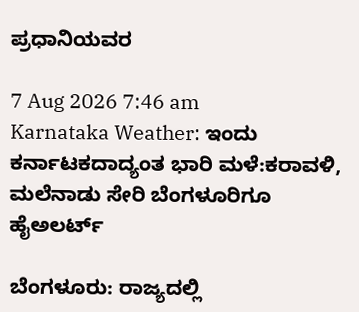ಪ್ರಧಾನಿಯವರ

7 Aug 2026 7:46 am
Karnataka Weather: ಇಂದು ಕರ್ನಾಟಕದಾದ್ಯಂತ ಭಾರಿ ಮಳೆ:ಕರಾವಳಿ, ಮಲೆನಾಡು ಸೇರಿ ಬೆಂಗಳೂರಿಗೂ ಹೈಅಲರ್ಟ್‌

ಬೆಂಗಳೂರು: ರಾಜ್ಯದಲ್ಲಿ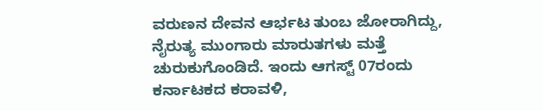ವರುಣನ ದೇವನ ಆರ್ಭಟ ತುಂಬ ಜೋರಾಗಿದ್ದು, ನೈರುತ್ಯ ಮುಂಗಾರು ಮಾರುತಗಳು ಮತ್ತೆ ಚುರುಕುಗೊಂಡಿದೆ. ಇಂದು ಆಗಸ್ಟ್ 07ರಂದು ಕರ್ನಾಟಕದ ಕರಾವಳಿ,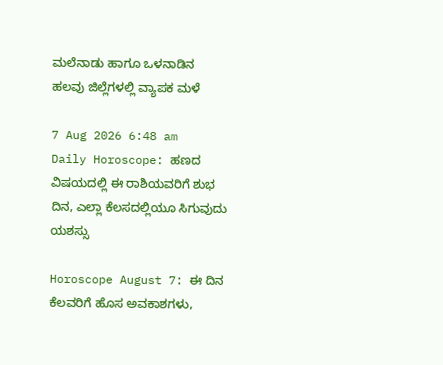ಮಲೆನಾಡು ಹಾಗೂ ಒಳನಾಡಿನ ಹಲವು ಜಿಲ್ಲೆಗಳಲ್ಲಿ ವ್ಯಾಪಕ ಮಳೆ

7 Aug 2026 6:48 am
Daily Horoscope: ಹಣದ ವಿಷಯದಲ್ಲಿ ಈ ರಾಶಿಯವರಿಗೆ ಶುಭ ದಿನ, ಎಲ್ಲಾ ಕೆಲಸದಲ್ಲಿಯೂ ಸಿಗುವುದು ಯಶಸ್ಸು

Horoscope August 7: ಈ ದಿನ ಕೆಲವರಿಗೆ ಹೊಸ ಅವಕಾಶಗಳು,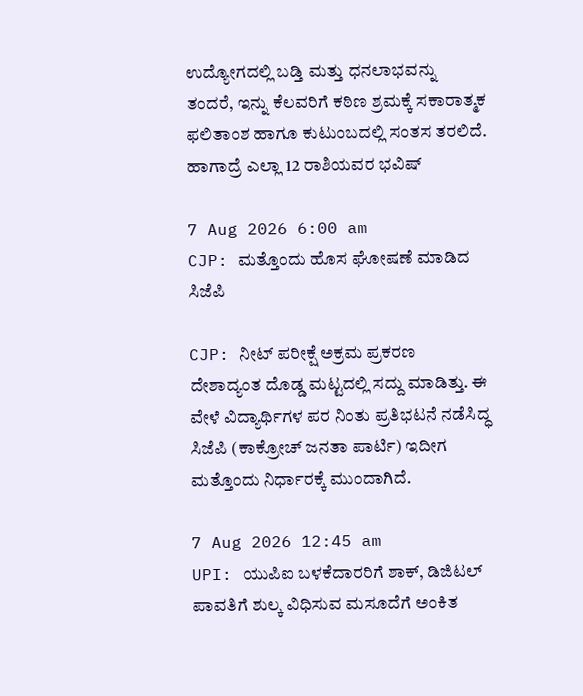ಉದ್ಯೋಗದಲ್ಲಿ ಬಡ್ತಿ ಮತ್ತು ಧನಲಾಭವನ್ನು ತಂದರೆ, ಇನ್ನು ಕೆಲವರಿಗೆ ಕಠಿಣ ಶ್ರಮಕ್ಕೆ ಸಕಾರಾತ್ಮಕ ಫಲಿತಾಂಶ ಹಾಗೂ ಕುಟುಂಬದಲ್ಲಿ ಸಂತಸ ತರಲಿದೆ. ಹಾಗಾದ್ರೆ ಎಲ್ಲಾ 12 ರಾಶಿಯವರ ಭವಿಷ್

7 Aug 2026 6:00 am
CJP: ಮತ್ತೊಂದು ಹೊಸ ಘೋಷಣೆ ಮಾಡಿದ ಸಿಜೆಪಿ

CJP: ನೀಟ್ ಪರೀಕ್ಷೆ ಅಕ್ರಮ ಪ್ರಕರಣ ದೇಶಾದ್ಯಂತ ದೊಡ್ಡ ಮಟ್ಟದಲ್ಲಿ ಸದ್ದು ಮಾಡಿತ್ತು. ಈ ವೇಳೆ ವಿದ್ಯಾರ್ಥಿಗಳ ಪರ ನಿಂತು ಪ್ರತಿಭಟನೆ ನಡೆಸಿದ್ಧ ಸಿಜೆಪಿ (ಕಾಕ್ರೋಚ್ ಜನತಾ ಪಾರ್ಟಿ) ಇದೀಗ ಮತ್ತೊಂದು ನಿರ್ಧಾರಕ್ಕೆ ಮುಂದಾಗಿದೆ.

7 Aug 2026 12:45 am
UPI: ಯುಪಿಐ ಬಳಕೆದಾರರಿಗೆ ಶಾಕ್, ಡಿಜಿಟಲ್ ಪಾವತಿಗೆ ಶುಲ್ಕ ವಿಧಿಸುವ ಮಸೂದೆಗೆ ಅಂಕಿತ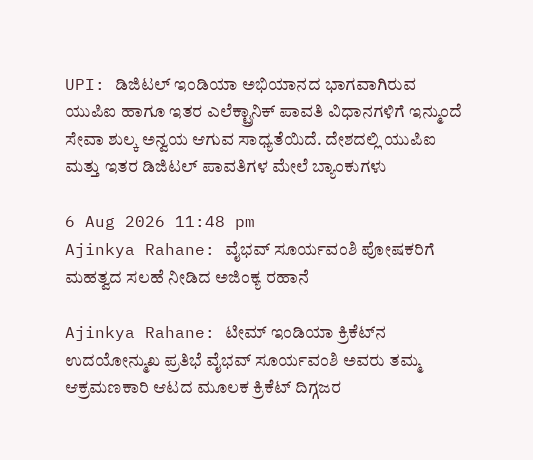UPI: ಡಿಜಿಟಲ್ ಇಂಡಿಯಾ ಅಭಿಯಾನದ ಭಾಗವಾಗಿರುವ ಯುಪಿಐ ಹಾಗೂ ಇತರ ಎಲೆಕ್ಟ್ರಾನಿಕ್ ಪಾವತಿ ವಿಧಾನಗಳಿಗೆ ಇನ್ಮುಂದೆ ಸೇವಾ ಶುಲ್ಕ ಅನ್ವಯ ಆಗುವ ಸಾಧ್ಯತೆಯಿದೆ. ದೇಶದಲ್ಲಿ ಯುಪಿಐ ಮತ್ತು ಇತರ ಡಿಜಿಟಲ್ ಪಾವತಿಗಳ ಮೇಲೆ ಬ್ಯಾಂಕುಗಳು

6 Aug 2026 11:48 pm
Ajinkya Rahane: ವೈಭವ್ ಸೂರ್ಯವಂಶಿ ಪೋಷಕರಿಗೆ ಮಹತ್ವದ ಸಲಹೆ ನೀಡಿದ ಅಜಿಂಕ್ಯ ರಹಾನೆ

Ajinkya Rahane: ಟೀಮ್ ಇಂಡಿಯಾ ಕ್ರಿಕೆಟ್‌ನ ಉದಯೋನ್ಮುಖ ಪ್ರತಿಭೆ ವೈಭವ್ ಸೂರ್ಯವಂಶಿ ಅವರು ತಮ್ಮ ಆಕ್ರಮಣಕಾರಿ ಆಟದ ಮೂಲಕ ಕ್ರಿಕೆಟ್‌ ದಿಗ್ಗಜರ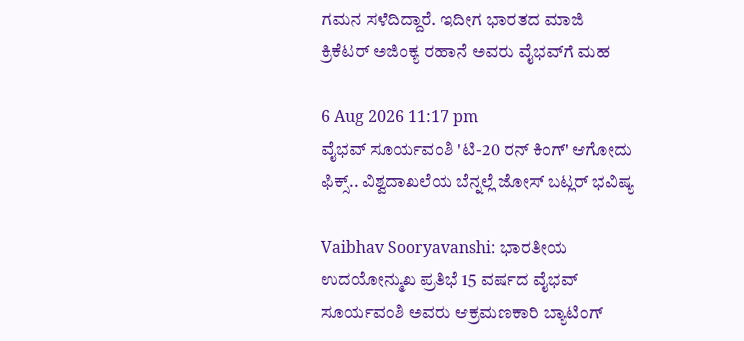ಗಮನ ಸಳೆದಿದ್ದಾರೆ. ಇದೀಗ ಭಾರತದ ಮಾಜಿ ಕ್ರಿಕೆಟರ್ ಅಜಿಂಕ್ಯ ರಹಾನೆ ಅವರು ವೈಭವ್‌ಗೆ ಮಹ

6 Aug 2026 11:17 pm
ವೈಭವ್ ಸೂರ್ಯವಂಶಿ 'ಟಿ-20 ರನ್ ಕಿಂಗ್' ಆಗೋದು ಫಿಕ್ಸ್‌.. ವಿಶ್ವದಾಖಲೆಯ ಬೆನ್ನಲ್ಲೆ ಜೋಸ್ ಬಟ್ಲರ್ ಭವಿಷ್ಯ

Vaibhav Sooryavanshi: ಭಾರತೀಯ ಉದಯೋನ್ಮುಖ ಪ್ರತಿಭೆ 15 ವರ್ಷದ ವೈಭವ್ ಸೂರ್ಯವಂಶಿ ಅವರು ಆಕ್ರಮಣಕಾರಿ ಬ್ಯಾಟಿಂಗ್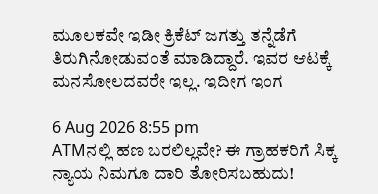ಮೂಲಕವೇ ಇಡೀ ಕ್ರಿಕೆಟ್‌ ಜಗತ್ತು ತನ್ನೆಡೆಗೆ ತಿರುಗಿನೋಡುವಂತೆ ಮಾಡಿದ್ದಾರೆ. ಇವರ ಆಟಕ್ಕೆ ಮನಸೋಲದವರೇ ಇಲ್ಲ. ಇದೀಗ ಇಂಗ

6 Aug 2026 8:55 pm
ATMನಲ್ಲಿ ಹಣ ಬರಲಿಲ್ಲವೇ? ಈ ಗ್ರಾಹಕರಿಗೆ ಸಿಕ್ಕ ನ್ಯಾಯ ನಿಮಗೂ ದಾರಿ ತೋರಿಸಬಹುದು!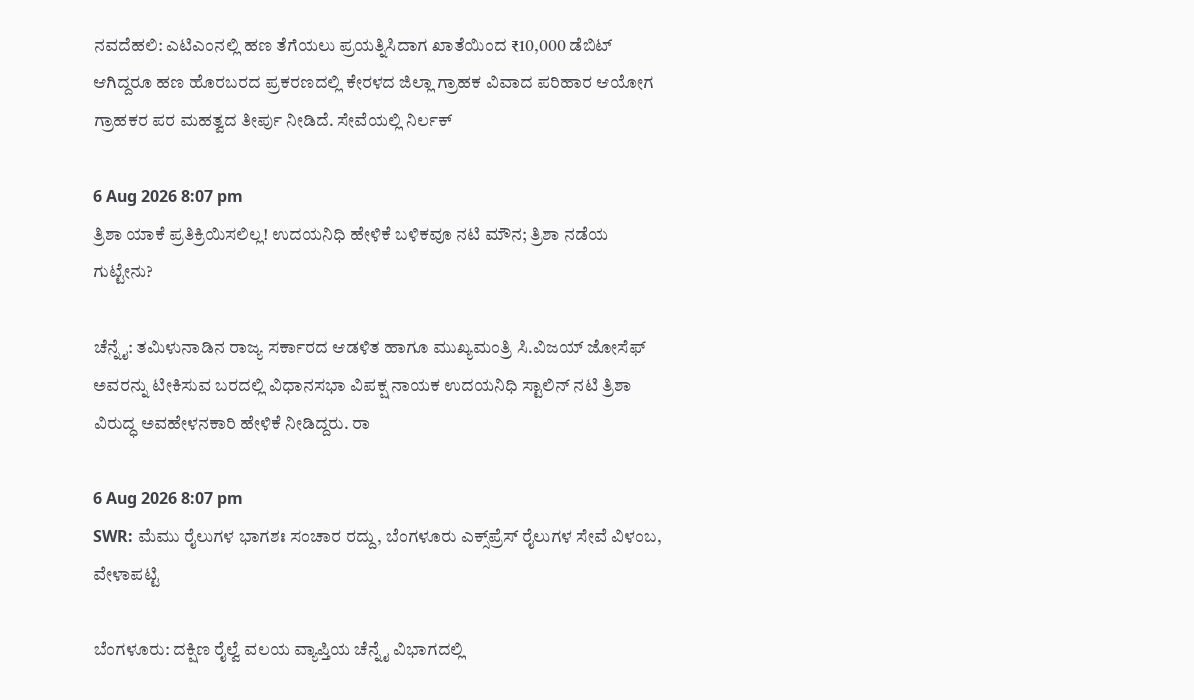ನವದೆಹಲಿ: ಎಟಿಎಂನಲ್ಲಿ ಹಣ ತೆಗೆಯಲು ಪ್ರಯತ್ನಿಸಿದಾಗ ಖಾತೆಯಿಂದ ₹10,000 ಡೆಬಿಟ್ ಆಗಿದ್ದರೂ ಹಣ ಹೊರಬರದ ಪ್ರಕರಣದಲ್ಲಿ ಕೇರಳದ ಜಿಲ್ಲಾ ಗ್ರಾಹಕ ವಿವಾದ ಪರಿಹಾರ ಆಯೋಗ ಗ್ರಾಹಕರ ಪರ ಮಹತ್ವದ ತೀರ್ಪು ನೀಡಿದೆ. ಸೇವೆಯಲ್ಲಿ ನಿರ್ಲಕ್

6 Aug 2026 8:07 pm
ತ್ರಿಶಾ ಯಾಕೆ ಪ್ರತಿಕ್ರಿಯಿಸಲಿಲ್ಲ! ಉದಯನಿಧಿ ಹೇಳಿಕೆ ಬಳಿಕವೂ ನಟಿ ಮೌನ; ತ್ರಿಶಾ ನಡೆಯ ಗುಟ್ಟೇನು?

ಚೆನ್ನೈ: ತಮಿಳುನಾಡಿನ ರಾಜ್ಯ ಸರ್ಕಾರದ ಆಡಳಿತ ಹಾಗೂ ಮುಖ್ಯಮಂತ್ರಿ ಸಿ.ವಿಜಯ್ ಜೋಸೆಫ್ ಅವರನ್ನು ಟೀಕಿಸುವ ಬರದಲ್ಲಿ ವಿಧಾನಸಭಾ ವಿಪಕ್ಷ ನಾಯಕ ಉದಯನಿಧಿ ಸ್ಟಾಲಿನ್ ನಟಿ ತ್ರಿಶಾ ವಿರುದ್ಧ ಅವಹೇಳನಕಾರಿ ಹೇಳಿಕೆ ನೀಡಿದ್ದರು. ರಾ

6 Aug 2026 8:07 pm
SWR: ಮೆಮು ರೈಲುಗಳ ಭಾಗಶಃ ಸಂಚಾರ ರದ್ದು, ಬೆಂಗಳೂರು ಎಕ್ಸ್‌ಪ್ರೆಸ್ ರೈಲುಗಳ ಸೇವೆ ವಿಳಂಬ, ವೇಳಾಪಟ್ಟಿ

ಬೆಂಗಳೂರು: ದಕ್ಷಿಣ ರೈಲ್ವೆ ವಲಯ ವ್ಯಾಪ್ತಿಯ ಚೆನ್ನೈ ವಿಭಾಗದಲ್ಲಿ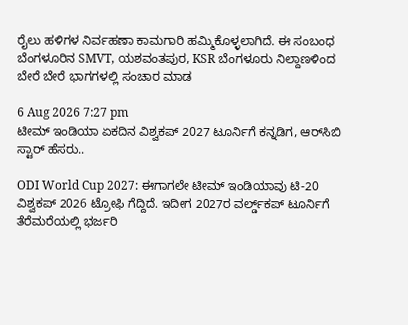ರೈಲು ಹಳಿಗಳ ನಿರ್ವಹಣಾ ಕಾಮಗಾರಿ ಹಮ್ಮಿಕೊಳ್ಳಲಾಗಿದೆ. ಈ ಸಂಬಂಧ ಬೆಂಗಳೂರಿನ SMVT, ಯಶವಂತಪುರ, KSR ಬೆಂಗಳೂರು ನಿಲ್ದಾಣಳಿಂದ ಬೇರೆ ಬೇರೆ ಭಾಗಗಳಲ್ಲಿ ಸಂಚಾರ ಮಾಡ

6 Aug 2026 7:27 pm
ಟೀಮ್ ಇಂಡಿಯಾ ಏಕದಿನ ವಿಶ್ವಕಪ್‌ 2027 ಟೂರ್ನಿಗೆ ಕನ್ನಡಿಗ, ಆರ್‌ಸಿಬಿ ಸ್ಟಾರ್ ಹೆಸರು..

ODI World Cup 2027: ಈಗಾಗಲೇ ಟೀಮ್ ಇಂಡಿಯಾವು ಟಿ-20 ವಿಶ್ವಕಪ್‌ 2026 ಟ್ರೋಫಿ ಗೆದ್ದಿದೆ. ಇದೀಗ 2027ರ ವರ್ಲ್ಡ್‌ಕಪ್‌ ಟೂರ್ನಿಗೆ ತೆರೆಮರೆಯಲ್ಲಿ ಭರ್ಜರಿ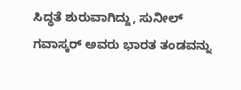ಸಿದ್ಧತೆ ಶುರುವಾಗಿದ್ದು, ಸುನೀಲ್ ಗವಾಸ್ಕರ್ ಅವರು ಭಾರತ ತಂಡವನ್ನು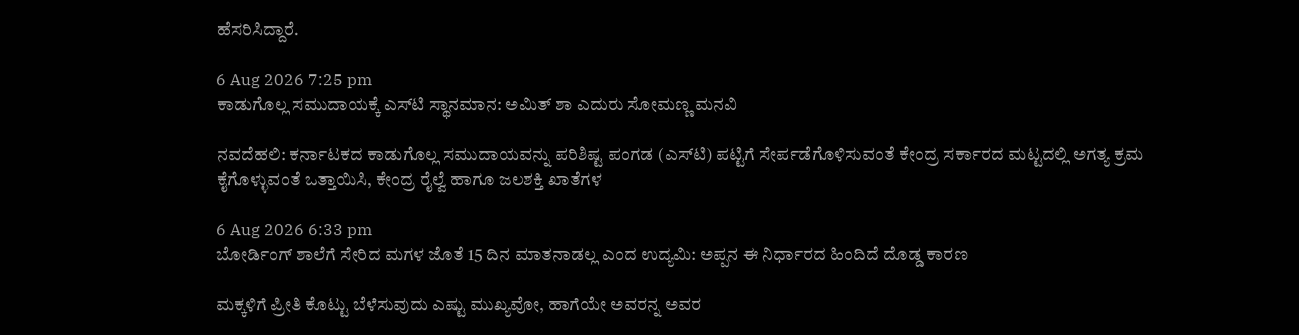ಹೆಸರಿಸಿದ್ದಾರೆ.

6 Aug 2026 7:25 pm
ಕಾಡುಗೊಲ್ಲ ಸಮುದಾಯಕ್ಕೆ ಎಸ್‌ಟಿ ಸ್ಥಾನಮಾನ: ಅಮಿತ್ ಶಾ ಎದುರು ಸೋಮಣ್ಣ ಮನವಿ

ನವದೆಹಲಿ: ಕರ್ನಾಟಕದ ಕಾಡುಗೊಲ್ಲ ಸಮುದಾಯವನ್ನು ಪರಿಶಿಷ್ಟ ಪಂಗಡ (ಎಸ್‌ಟಿ) ಪಟ್ಟಿಗೆ ಸೇರ್ಪಡೆಗೊಳಿಸುವಂತೆ ಕೇಂದ್ರ ಸರ್ಕಾರದ ಮಟ್ಟದಲ್ಲಿ ಅಗತ್ಯ ಕ್ರಮ ಕೈಗೊಳ್ಳುವಂತೆ ಒತ್ತಾಯಿಸಿ, ಕೇಂದ್ರ ರೈಲ್ವೆ ಹಾಗೂ ಜಲಶಕ್ತಿ ಖಾತೆಗಳ

6 Aug 2026 6:33 pm
ಬೋರ್ಡಿಂಗ್ ಶಾಲೆಗೆ ಸೇರಿದ ಮಗಳ ಜೊತೆ 15 ದಿನ ಮಾತನಾಡಲ್ಲ ಎಂದ ಉದ್ಯಮಿ: ಅಪ್ಪನ ಈ ನಿರ್ಧಾರದ ಹಿಂದಿದೆ ದೊಡ್ಡ ಕಾರಣ

ಮಕ್ಕಳಿಗೆ ಪ್ರೀತಿ ಕೊಟ್ಟು ಬೆಳೆಸುವುದು ಎಷ್ಟು ಮುಖ್ಯವೋ, ಹಾಗೆಯೇ ಅವರನ್ನ ಅವರ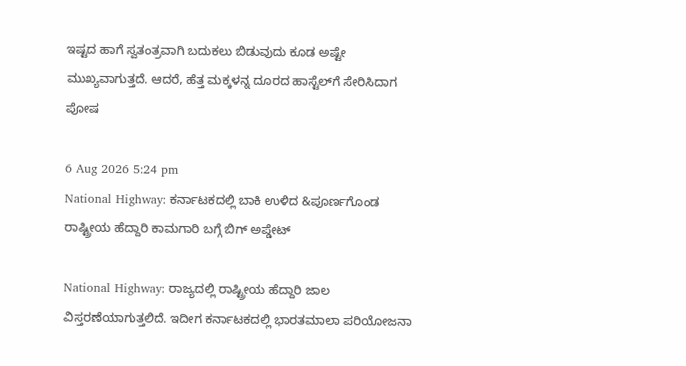ಇಷ್ಟದ ಹಾಗೆ ಸ್ವತಂತ್ರವಾಗಿ ಬದುಕಲು ಬಿಡುವುದು ಕೂಡ ಅಷ್ಟೇ ಮುಖ್ಯವಾಗುತ್ತದೆ. ಆದರೆ, ಹೆತ್ತ ಮಕ್ಕಳನ್ನ ದೂರದ ಹಾಸ್ಟೆಲ್‌ಗೆ ಸೇರಿಸಿದಾಗ ಪೋಷ

6 Aug 2026 5:24 pm
National Highway: ಕರ್ನಾಟಕದಲ್ಲಿ ಬಾಕಿ ಉಳಿದ &ಪೂರ್ಣಗೊಂಡ ರಾ‍ಷ್ಟ್ರೀಯ ಹೆದ್ದಾರಿ ಕಾಮಗಾರಿ ಬಗ್ಗೆ ಬಿಗ್ ಅಪ್ಡೇಟ್

National Highway: ರಾಜ್ಯದಲ್ಲಿ ರಾಷ್ಟ್ರೀಯ ಹೆದ್ದಾರಿ ಜಾಲ ವಿಸ್ತರಣೆಯಾಗುತ್ತಲಿದೆ. ಇದೀಗ ಕರ್ನಾಟಕದಲ್ಲಿ ಭಾರತಮಾಲಾ ಪರಿಯೋಜನಾ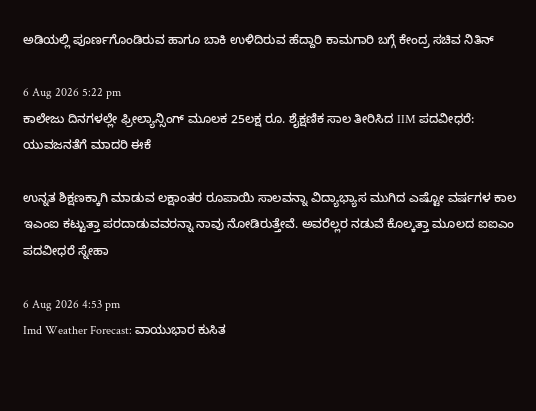ಅಡಿಯಲ್ಲಿ ಪೂರ್ಣಗೊಂಡಿರುವ ಹಾಗೂ ಬಾಕಿ ಉಳಿದಿರುವ ಹೆದ್ದಾರಿ ಕಾಮಗಾರಿ ಬಗ್ಗೆ ಕೇಂದ್ರ ಸಚಿವ ನಿತಿನ್

6 Aug 2026 5:22 pm
ಕಾಲೇಜು ದಿನಗಳಲ್ಲೇ ಫ್ರೀಲ್ಯಾನ್ಸಿಂಗ್‌ ಮೂಲಕ 25ಲಕ್ಷ ರೂ. ಶೈಕ್ಷಣಿಕ ಸಾಲ ತೀರಿಸಿದ IIM ಪದವೀಧರೆ: ಯುವಜನತೆಗೆ ಮಾದರಿ ಈಕೆ

ಉನ್ನತ ಶಿಕ್ಷಣಕ್ಕಾಗಿ ಮಾಡುವ ಲಕ್ಷಾಂತರ ರೂಪಾಯಿ ಸಾಲವನ್ನಾ ವಿದ್ಯಾಭ್ಯಾಸ ಮುಗಿದ ಎಷ್ಟೋ ವರ್ಷಗಳ ಕಾಲ ಇಎಂಐ ಕಟ್ಟುತ್ತಾ ಪರದಾಡುವವರನ್ನಾ ನಾವು ನೋಡಿರುತ್ತೇವೆ. ಅವರೆಲ್ಲರ ನಡುವೆ ಕೊಲ್ಕತ್ತಾ ಮೂಲದ ಐಐಎಂ ಪದವೀಧರೆ ಸ್ನೇಹಾ

6 Aug 2026 4:53 pm
Imd Weather Forecast: ವಾಯುಭಾರ ಕುಸಿತ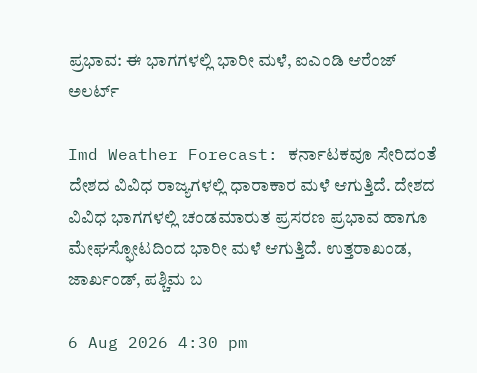ಪ್ರಭಾವ: ಈ ಭಾಗಗಳಲ್ಲಿ ಭಾರೀ ಮಳೆ, ಐಎಂಡಿ ಆರೆಂಜ್ ಅಲರ್ಟ್

Imd Weather Forecast: ಕರ್ನಾಟಕವೂ ಸೇರಿದಂತೆ ದೇಶದ ವಿವಿಧ ರಾಜ್ಯಗಳಲ್ಲಿ ಧಾರಾಕಾರ ಮಳೆ ಆಗುತ್ತಿದೆ. ದೇಶದ ವಿವಿಧ ಭಾಗಗಳಲ್ಲಿ ಚಂಡಮಾರುತ ಪ್ರಸರಣ ಪ್ರಭಾವ ಹಾಗೂ ಮೇಘಸ್ಫೋಟದಿಂದ ಭಾರೀ ಮಳೆ ಆಗುತ್ತಿದೆ. ಉತ್ತರಾಖಂಡ, ಜಾರ್ಖಂಡ್, ಪಶ್ಚಿಮ ಬ

6 Aug 2026 4:30 pm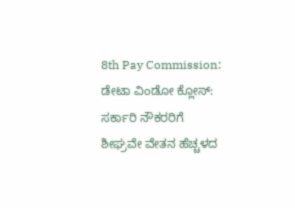8th Pay Commission: ಡೇಟಾ ವಿಂಡೋ ಕ್ಲೋಸ್: ಸರ್ಕಾರಿ ನೌಕರರಿಗೆ ಶೀಘ್ರವೇ ವೇತನ ಹೆಚ್ಚಳದ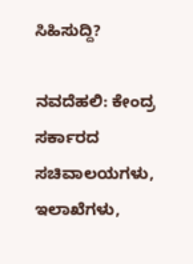ಸಿಹಿಸುದ್ದಿ?

ನವದೆಹಲಿ: ಕೇಂದ್ರ ಸರ್ಕಾರದ ಸಚಿವಾಲಯಗಳು, ಇಲಾಖೆಗಳು,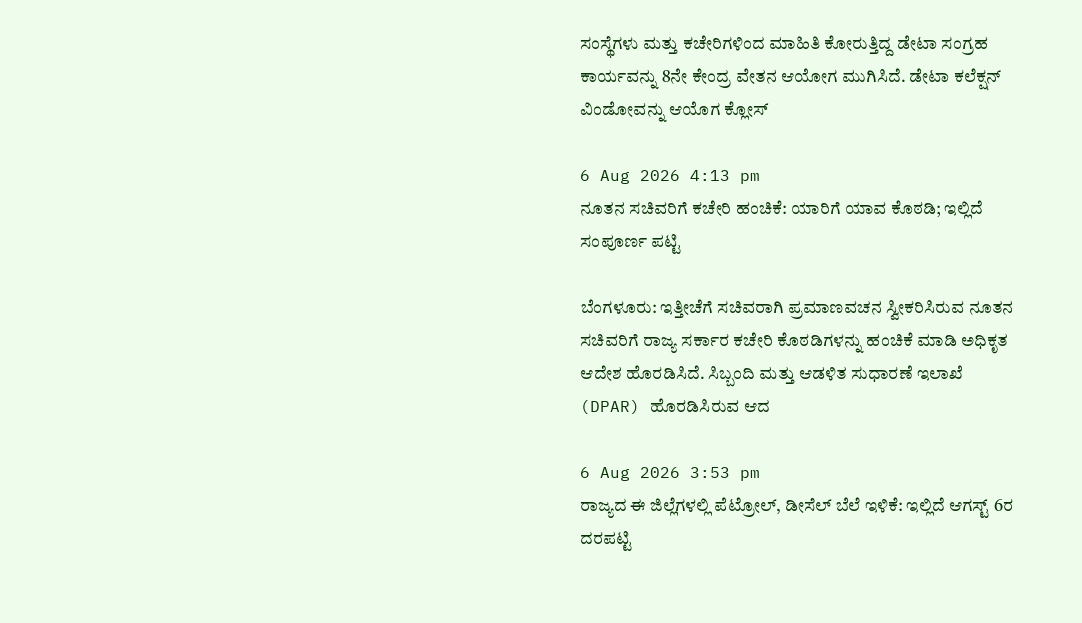ಸಂಸ್ಥೆಗಳು ಮತ್ತು ಕಚೇರಿಗಳಿಂದ ಮಾಹಿತಿ ಕೋರುತ್ತಿದ್ದ ಡೇಟಾ ಸಂಗ್ರಹ ಕಾರ್ಯವನ್ನು 8ನೇ ಕೇಂದ್ರ ವೇತನ ಆಯೋಗ ಮುಗಿಸಿದೆ. ಡೇಟಾ ಕಲೆಕ್ಷನ್‌ ವಿಂಡೋವನ್ನು ಆಯೊಗ ಕ್ಲೋಸ್‌

6 Aug 2026 4:13 pm
ನೂತನ ಸಚಿವರಿಗೆ ಕಚೇರಿ ಹಂಚಿಕೆ: ಯಾರಿಗೆ ಯಾವ ಕೊಠಡಿ; ಇಲ್ಲಿದೆ ಸಂಪೂರ್ಣ ಪಟ್ಟಿ

ಬೆಂಗಳೂರು: ಇತ್ತೀಚೆಗೆ ಸಚಿವರಾಗಿ ಪ್ರಮಾಣವಚನ ಸ್ವೀಕರಿಸಿರುವ ನೂತನ ಸಚಿವರಿಗೆ ರಾಜ್ಯ ಸರ್ಕಾರ ಕಚೇರಿ ಕೊಠಡಿಗಳನ್ನು ಹಂಚಿಕೆ ಮಾಡಿ ಅಧಿಕೃತ ಆದೇಶ ಹೊರಡಿಸಿದೆ. ಸಿಬ್ಬಂದಿ ಮತ್ತು ಆಡಳಿತ ಸುಧಾರಣೆ ಇಲಾಖೆ (DPAR) ಹೊರಡಿಸಿರುವ ಆದ

6 Aug 2026 3:53 pm
ರಾಜ್ಯದ ಈ ಜಿಲ್ಲೆಗಳಲ್ಲಿ ಪೆಟ್ರೋಲ್, ಡೀಸೆಲ್ ಬೆಲೆ ಇಳಿಕೆ: ಇಲ್ಲಿದೆ ಆಗಸ್ಟ್‌ 6ರ ದರಪಟ್ಟಿ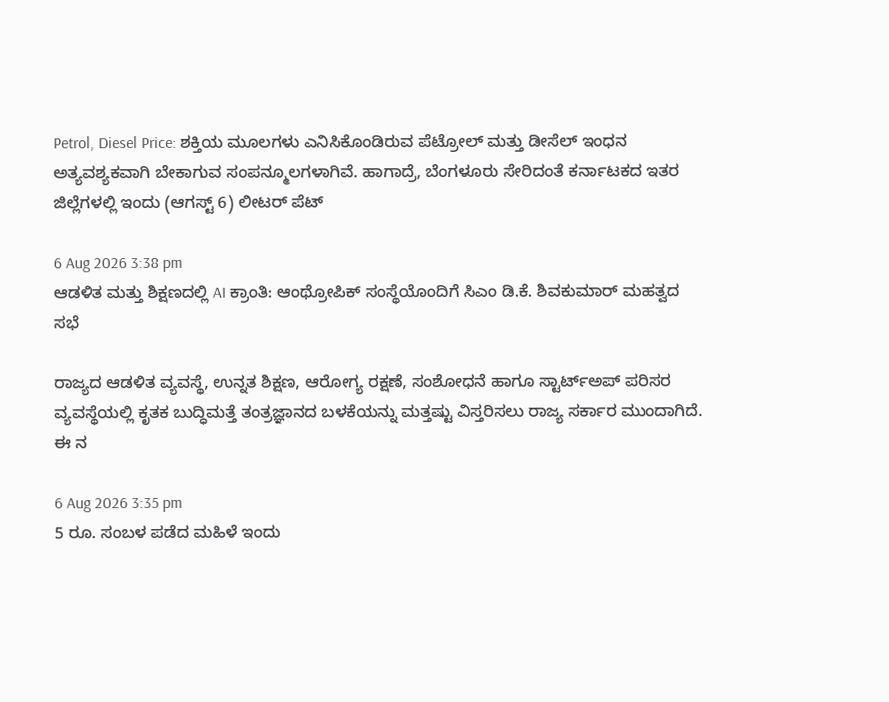Petrol, Diesel Price: ಶಕ್ತಿಯ ಮೂಲಗಳು ಎನಿಸಿಕೊಂಡಿರುವ ಪೆಟ್ರೋಲ್ ಮತ್ತು ಡೀಸೆಲ್ ಇಂಧನ ಅತ್ಯವಶ್ಯಕವಾಗಿ ಬೇಕಾಗುವ ಸಂಪನ್ಮೂಲಗಳಾಗಿವೆ. ಹಾಗಾದ್ರೆ, ಬೆಂಗಳೂರು ಸೇರಿದಂತೆ ಕರ್ನಾಟಕದ ಇತರ ಜಿಲ್ಲೆಗಳಲ್ಲಿ ಇಂದು (ಆಗಸ್ಟ್‌ 6) ಲೀಟರ್‌ ಪೆಟ್

6 Aug 2026 3:38 pm
ಆಡಳಿತ ಮತ್ತು ಶಿಕ್ಷಣದಲ್ಲಿ AI ಕ್ರಾಂತಿ: ಆಂಥ್ರೋಪಿಕ್ ಸಂಸ್ಥೆಯೊಂದಿಗೆ ಸಿಎಂ ಡಿ.ಕೆ. ಶಿವಕುಮಾರ್ ಮಹತ್ವದ ಸಭೆ

ರಾಜ್ಯದ ಆಡಳಿತ ವ್ಯವಸ್ಥೆ, ಉನ್ನತ ಶಿಕ್ಷಣ, ಆರೋಗ್ಯ ರಕ್ಷಣೆ, ಸಂಶೋಧನೆ ಹಾಗೂ ಸ್ಟಾರ್ಟ್‌ಅಪ್ ಪರಿಸರ ವ್ಯವಸ್ಥೆಯಲ್ಲಿ ಕೃತಕ ಬುದ್ಧಿಮತ್ತೆ ತಂತ್ರಜ್ಞಾನದ ಬಳಕೆಯನ್ನು ಮತ್ತಷ್ಟು ವಿಸ್ತರಿಸಲು ರಾಜ್ಯ ಸರ್ಕಾರ ಮುಂದಾಗಿದೆ. ಈ ನ

6 Aug 2026 3:35 pm
5 ರೂ. ಸಂಬಳ ಪಡೆದ ಮಹಿಳೆ ಇಂದು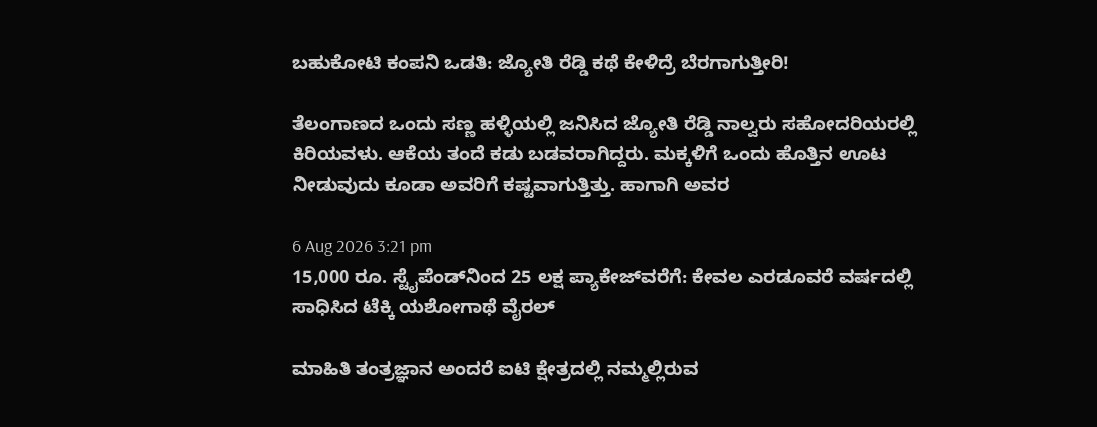ಬಹುಕೋಟಿ ಕಂಪನಿ ಒಡತಿ: ಜ್ಯೋತಿ ರೆಡ್ಡಿ ಕಥೆ ಕೇಳಿದ್ರೆ ಬೆರಗಾಗುತ್ತೀರಿ!

ತೆಲಂಗಾಣದ ಒಂದು ಸಣ್ಣ ಹಳ್ಳಿಯಲ್ಲಿ ಜನಿಸಿದ ಜ್ಯೋತಿ ರೆಡ್ಡಿ ನಾಲ್ವರು ಸಹೋದರಿಯರಲ್ಲಿ ಕಿರಿಯವಳು. ಆಕೆಯ ತಂದೆ ಕಡು ಬಡವರಾಗಿದ್ದರು. ಮಕ್ಕಳಿಗೆ ಒಂದು ಹೊತ್ತಿನ ಊಟ ನೀಡುವುದು ಕೂಡಾ ಅವರಿಗೆ ಕಷ್ಟವಾಗುತ್ತಿತ್ತು. ಹಾಗಾಗಿ ಅವರ

6 Aug 2026 3:21 pm
15,000 ರೂ. ಸ್ಟೈಪೆಂಡ್‌ನಿಂದ 25 ಲಕ್ಷ ಪ್ಯಾಕೇಜ್‌ವರೆಗೆ: ಕೇವಲ ಎರಡೂವರೆ ವರ್ಷದಲ್ಲಿ ಸಾಧಿಸಿದ ಟೆಕ್ಕಿ ಯಶೋಗಾಥೆ ವೈರಲ್‌

ಮಾಹಿತಿ ತಂತ್ರಜ್ಞಾನ ಅಂದರೆ ಐಟಿ ಕ್ಷೇತ್ರದಲ್ಲಿ ನಮ್ಮಲ್ಲಿರುವ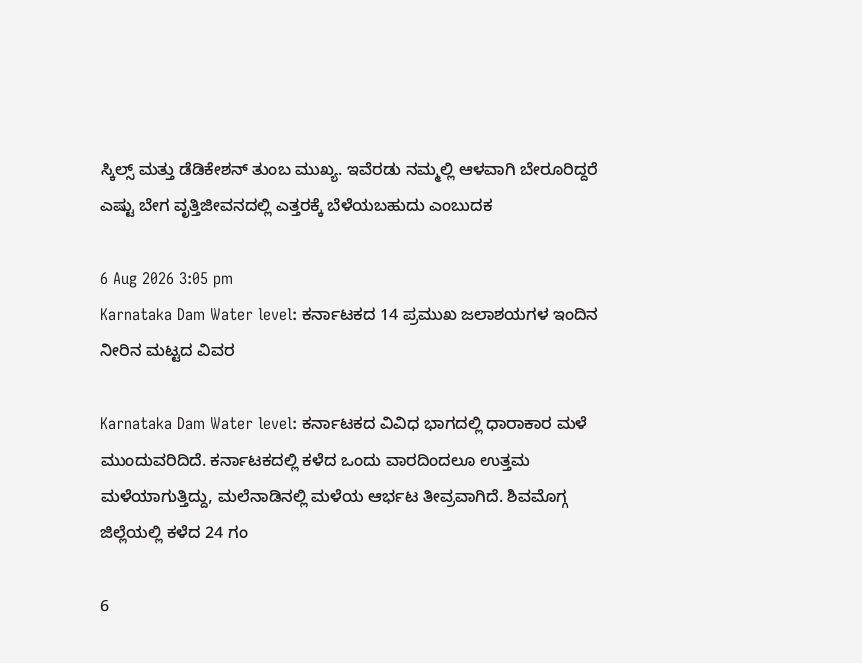ಸ್ಕಿಲ್ಸ್‌ ಮತ್ತು ಡೆಡಿಕೇಶನ್‌ ತುಂಬ ಮುಖ್ಯ. ಇವೆರಡು ನಮ್ಮಲ್ಲಿ ಆಳವಾಗಿ ಬೇರೂರಿದ್ದರೆ ಎಷ್ಟು ಬೇಗ ವೃತ್ತಿಜೀವನದಲ್ಲಿ ಎತ್ತರಕ್ಕೆ ಬೆಳೆಯಬಹುದು ಎಂಬುದಕ

6 Aug 2026 3:05 pm
Karnataka Dam Water level: ಕರ್ನಾಟಕದ 14 ಪ್ರಮುಖ ಜಲಾಶಯಗಳ ಇಂದಿನ ನೀರಿನ ಮಟ್ಟದ ವಿವರ

Karnataka Dam Water level: ಕರ್ನಾಟಕದ ವಿವಿಧ ಭಾಗದಲ್ಲಿ ಧಾರಾಕಾರ ಮಳೆ ಮುಂದುವರಿದಿದೆ. ಕರ್ನಾಟಕದಲ್ಲಿ ಕಳೆದ ಒಂದು ವಾರದಿಂದಲೂ ಉತ್ತಮ ಮಳೆಯಾಗುತ್ತಿದ್ದು, ಮಲೆನಾಡಿನಲ್ಲಿ ಮಳೆಯ ಆರ್ಭಟ ತೀವ್ರವಾಗಿದೆ. ಶಿವಮೊಗ್ಗ ಜಿಲ್ಲೆಯಲ್ಲಿ ಕಳೆದ 24 ಗಂ

6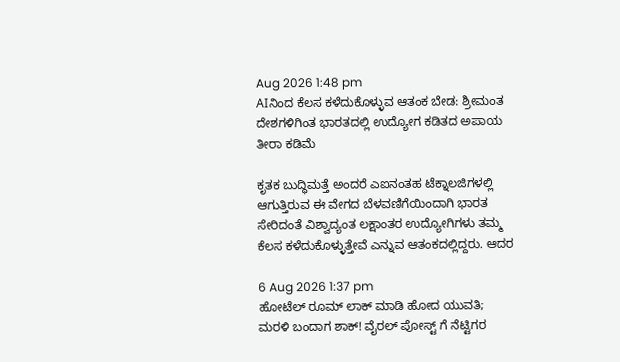Aug 2026 1:48 pm
AIನಿಂದ ಕೆಲಸ ಕಳೆದುಕೊಳ್ಳುವ ಆತಂಕ ಬೇಡ: ಶ್ರೀಮಂತ ದೇಶಗಳಿಗಿಂತ ಭಾರತದಲ್ಲಿ ಉದ್ಯೋಗ ಕಡಿತದ ಅಪಾಯ ತೀರಾ ಕಡಿಮೆ

ಕೃತಕ ಬುದ್ಧಿಮತ್ತೆ ಅಂದರೆ ಎಐನಂತಹ ಟೆಕ್ನಾಲಜಿಗಳಲ್ಲಿ ಆಗುತ್ತಿರುವ ಈ ವೇಗದ ಬೆಳವಣಿಗೆಯಿಂದಾಗಿ ಭಾರತ ಸೇರಿದಂತೆ ವಿಶ್ವಾದ್ಯಂತ ಲಕ್ಷಾಂತರ ಉದ್ಯೋಗಿಗಳು ತಮ್ಮ ಕೆಲಸ ಕಳೆದುಕೊಳ್ಳುತ್ತೇವೆ ಎನ್ನುವ ಆತಂಕದಲ್ಲಿದ್ದರು. ಆದರ

6 Aug 2026 1:37 pm
ಹೋಟೆಲ್ ರೂಮ್ ಲಾಕ್ ಮಾಡಿ ಹೋದ ಯುವತಿ; ಮರಳಿ ಬಂದಾಗ ಶಾಕ್! ವೈರಲ್ ಪೋಸ್ಟ್‌ ಗೆ ನೆಟ್ಟಿಗರ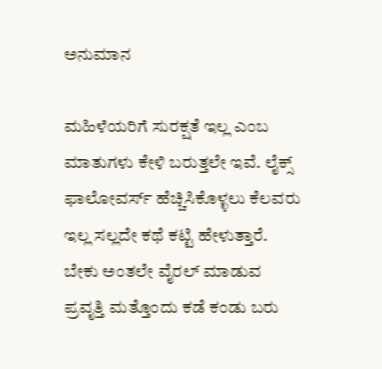ಅನುಮಾನ

ಮಹಿಳೆಯರಿಗೆ ಸುರಕ್ಷತೆ ಇಲ್ಲ ಎಂಬ ಮಾತುಗಳು ಕೇಳಿ ಬರುತ್ತಲೇ ಇವೆ. ಲೈಕ್ಸ್ ಫಾಲೋವರ್ಸ್ ಹೆಚ್ಚಿಸಿಕೊಳ್ಳಲು ಕೆಲವರು ಇಲ್ಲ ಸಲ್ಲದೇ ಕಥೆ ಕಟ್ಟಿ ಹೇಳುತ್ತಾರೆ. ಬೇಕು ಅಂತಲೇ ವೈರಲ್ ಮಾಡುವ ಪ್ರವೃತ್ತಿ ಮತ್ತೊಂದು ಕಡೆ ಕಂಡು ಬರು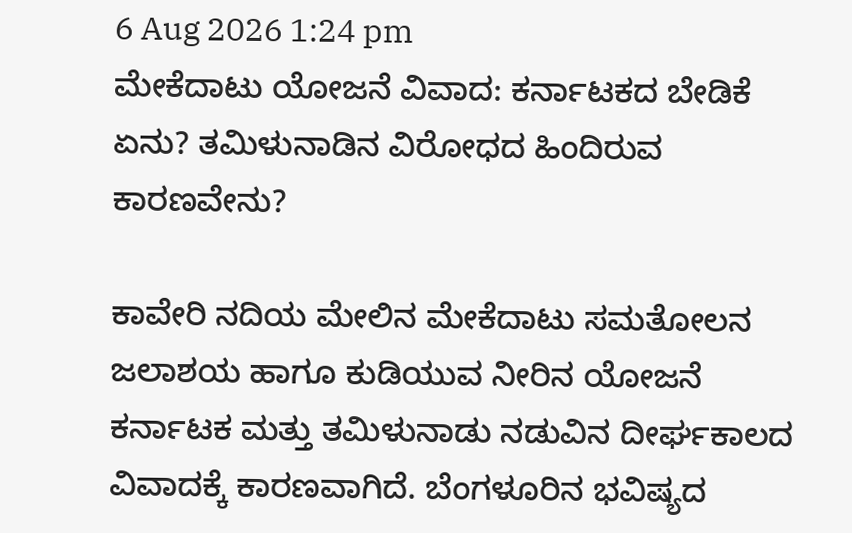6 Aug 2026 1:24 pm
ಮೇಕೆದಾಟು ಯೋಜನೆ ವಿವಾದ: ಕರ್ನಾಟಕದ ಬೇಡಿಕೆ ಏನು? ತಮಿಳುನಾಡಿನ ವಿರೋಧದ ಹಿಂದಿರುವ ಕಾರಣವೇನು?

ಕಾವೇರಿ ನದಿಯ ಮೇಲಿನ ಮೇಕೆದಾಟು ಸಮತೋಲನ ಜಲಾಶಯ ಹಾಗೂ ಕುಡಿಯುವ ನೀರಿನ ಯೋಜನೆ ಕರ್ನಾಟಕ ಮತ್ತು ತಮಿಳುನಾಡು ನಡುವಿನ ದೀರ್ಘಕಾಲದ ವಿವಾದಕ್ಕೆ ಕಾರಣವಾಗಿದೆ. ಬೆಂಗಳೂರಿನ ಭವಿಷ್ಯದ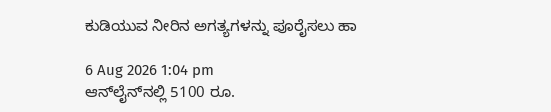ಕುಡಿಯುವ ನೀರಿನ ಅಗತ್ಯಗಳನ್ನು ಪೂರೈಸಲು ಹಾ

6 Aug 2026 1:04 pm
ಆನ್‌ಲೈನ್‌ನಲ್ಲಿ 5100 ರೂ.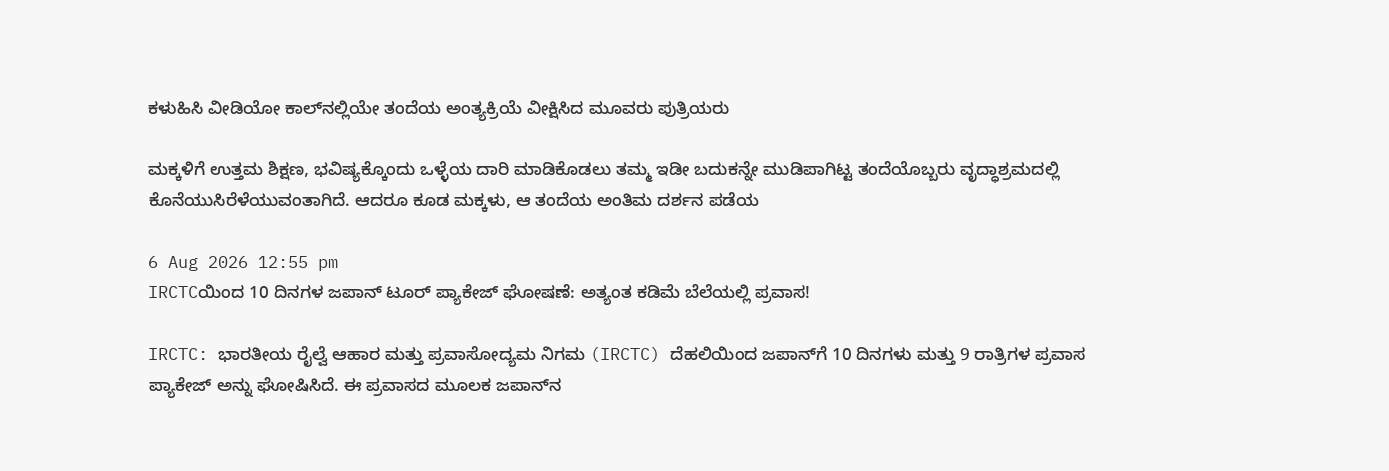ಕಳುಹಿಸಿ ವೀಡಿಯೋ ಕಾಲ್‌ನಲ್ಲಿಯೇ ತಂದೆಯ ಅಂತ್ಯಕ್ರಿಯೆ ವೀಕ್ಷಿಸಿದ ಮೂವರು ಪುತ್ರಿಯರು

ಮಕ್ಕಳಿಗೆ ಉತ್ತಮ ಶಿಕ್ಷಣ, ಭವಿಷ್ಯಕ್ಕೊಂದು ಒಳ್ಳೆಯ ದಾರಿ ಮಾಡಿಕೊಡಲು ತಮ್ಮ ಇಡೀ ಬದುಕನ್ನೇ ಮುಡಿಪಾಗಿಟ್ಟ ತಂದೆಯೊಬ್ಬರು ವೃದ್ಧಾಶ್ರಮದಲ್ಲಿ ಕೊನೆಯುಸಿರೆಳೆಯುವಂತಾಗಿದೆ. ಆದರೂ ಕೂಡ ಮಕ್ಕಳು, ಆ ತಂದೆಯ ಅಂತಿಮ ದರ್ಶನ ಪಡೆಯ

6 Aug 2026 12:55 pm
IRCTCಯಿಂದ 10 ದಿನಗಳ ಜಪಾನ್ ಟೂರ್‌ ಪ್ಯಾಕೇಜ್ ಘೋಷಣೆ: ಅತ್ಯಂತ ಕಡಿಮೆ ಬೆಲೆಯಲ್ಲಿ ಪ್ರವಾಸ!

IRCTC: ಭಾರತೀಯ ರೈಲ್ವೆ ಆಹಾರ ಮತ್ತು ಪ್ರವಾಸೋದ್ಯಮ ನಿಗಮ (IRCTC) ದೆಹಲಿಯಿಂದ ಜಪಾನ್‌ಗೆ 10 ದಿನಗಳು ಮತ್ತು 9 ರಾತ್ರಿಗಳ ಪ್ರವಾಸ ಪ್ಯಾಕೇಜ್ ಅನ್ನು ಘೋಷಿಸಿದೆ. ಈ ಪ್ರವಾಸದ ಮೂಲಕ ಜಪಾನ್‌ನ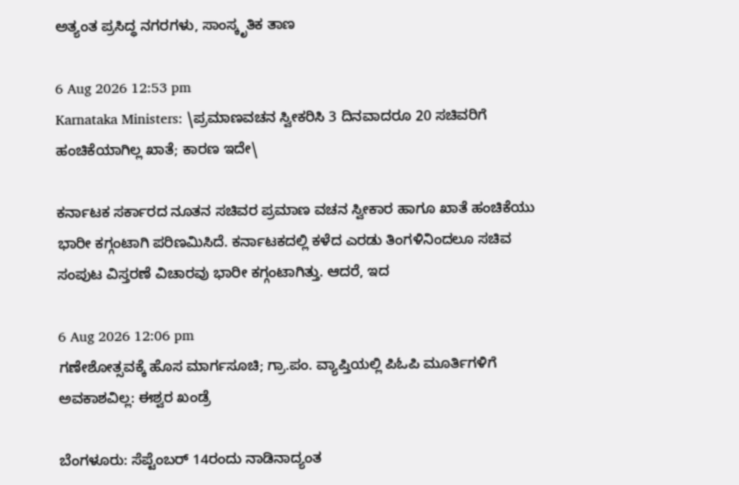ಅತ್ಯಂತ ಪ್ರಸಿದ್ಧ ನಗರಗಳು, ಸಾಂಸ್ಕೃತಿಕ ತಾಣ

6 Aug 2026 12:53 pm
Karnataka Ministers: \ಪ್ರಮಾಣವಚನ ಸ್ವೀಕರಿಸಿ 3 ದಿನವಾದರೂ 20 ಸಚಿವರಿಗೆ ಹಂಚಿಕೆಯಾಗಿಲ್ಲ ಖಾತೆ; ಕಾರಣ ಇದೇ\

ಕರ್ನಾಟಕ ಸರ್ಕಾರದ ನೂತನ ಸಚಿವರ ಪ್ರಮಾಣ ವಚನ ಸ್ವೀಕಾರ ಹಾಗೂ ಖಾತೆ ಹಂಚಿಕೆಯು ಭಾರೀ ಕಗ್ಗಂಟಾಗಿ ಪರಿಣಮಿಸಿದೆ. ಕರ್ನಾಟಕದಲ್ಲಿ ಕಳೆದ ಎರಡು ತಿಂಗಳಿನಿಂದಲೂ ಸಚಿವ ಸಂಪುಟ ವಿಸ್ತರಣೆ ವಿಚಾರವು ಭಾರೀ ಕಗ್ಗಂಟಾಗಿತ್ತು. ಆದರೆ, ಇದ

6 Aug 2026 12:06 pm
ಗಣೇಶೋತ್ಸವಕ್ಕೆ ಹೊಸ ಮಾರ್ಗಸೂಚಿ; ಗ್ರಾ.ಪಂ. ವ್ಯಾಪ್ತಿಯಲ್ಲಿ ಪಿಓಪಿ ಮೂರ್ತಿಗಳಿಗೆ ಅವಕಾಶವಿಲ್ಲ: ಈಶ್ವರ ಖಂಡ್ರೆ

ಬೆಂಗಳೂರು: ಸೆಪ್ಟೆಂಬರ್ 14ರಂದು ನಾಡಿನಾದ್ಯಂತ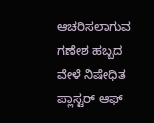ಆಚರಿಸಲಾಗುವ ಗಣೇಶ ಹಬ್ಬದ ವೇಳೆ ನಿಷೇಧಿತ ಪ್ಲಾಸ್ಟರ್ ಆಫ್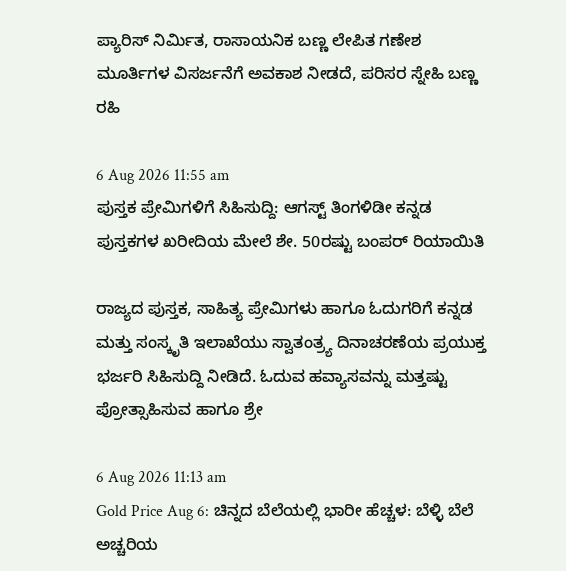ಪ್ಯಾರಿಸ್ ನಿರ್ಮಿತ, ರಾಸಾಯನಿಕ ಬಣ್ಣ ಲೇಪಿತ ಗಣೇಶ ಮೂರ್ತಿಗಳ ವಿಸರ್ಜನೆಗೆ ಅವಕಾಶ ನೀಡದೆ, ಪರಿಸರ ಸ್ನೇಹಿ ಬಣ್ಣ ರಹಿ

6 Aug 2026 11:55 am
ಪುಸ್ತಕ ಪ್ರೇಮಿಗಳಿಗೆ ಸಿಹಿಸುದ್ದಿ: ಆಗಸ್ಟ್ ತಿಂಗಳಿಡೀ ಕನ್ನಡ ಪುಸ್ತಕಗಳ ಖರೀದಿಯ ಮೇಲೆ ಶೇ. 50ರಷ್ಟು ಬಂಪರ್ ರಿಯಾಯಿತಿ

ರಾಜ್ಯದ ಪುಸ್ತಕ, ಸಾಹಿತ್ಯ ಪ್ರೇಮಿಗಳು ಹಾಗೂ ಓದುಗರಿಗೆ ಕನ್ನಡ ಮತ್ತು ಸಂಸ್ಕೃತಿ ಇಲಾಖೆಯು ಸ್ವಾತಂತ್ರ್ಯ ದಿನಾಚರಣೆಯ ಪ್ರಯುಕ್ತ ಭರ್ಜರಿ ಸಿಹಿಸುದ್ದಿ ನೀಡಿದೆ. ಓದುವ ಹವ್ಯಾಸವನ್ನು ಮತ್ತಷ್ಟು ಪ್ರೋತ್ಸಾಹಿಸುವ ಹಾಗೂ ಶ್ರೇ

6 Aug 2026 11:13 am
Gold Price Aug 6: ಚಿನ್ನದ ಬೆಲೆಯಲ್ಲಿ ಭಾರೀ ಹೆಚ್ಚಳ: ಬೆಳ್ಳಿ ಬೆಲೆ ಅಚ್ಚರಿಯ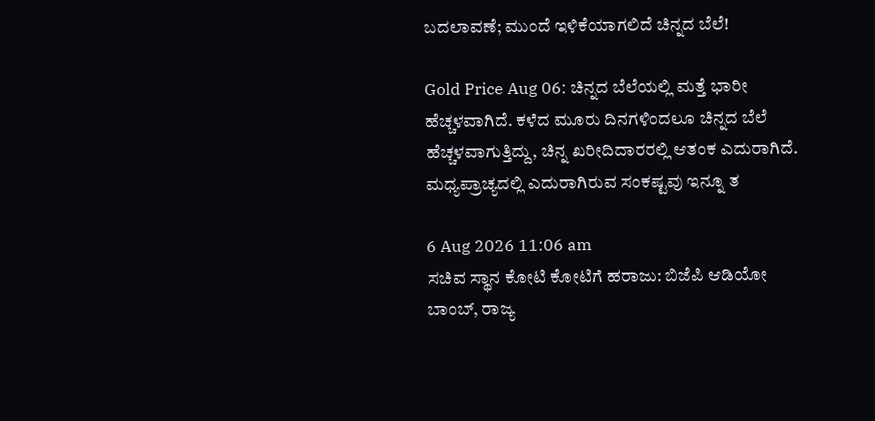ಬದಲಾವಣೆ; ಮುಂದೆ ಇಳಿಕೆಯಾಗಲಿದೆ ಚಿನ್ನದ ಬೆಲೆ!

Gold Price Aug 06: ಚಿನ್ನದ ಬೆಲೆಯಲ್ಲಿ ಮತ್ತೆ ಭಾರೀ ಹೆಚ್ಚಳವಾಗಿದೆ. ಕಳೆದ ಮೂರು ದಿನಗಳಿಂದಲೂ ಚಿನ್ನದ ಬೆಲೆ ಹೆಚ್ಚಳವಾಗುತ್ತಿದ್ದು, ಚಿನ್ನ ಖರೀದಿದಾರರಲ್ಲಿ ಆತಂಕ ಎದುರಾಗಿದೆ. ಮಧ್ಯಪ್ರಾಚ್ಯದಲ್ಲಿ ಎದುರಾಗಿರುವ ಸಂಕಷ್ಟವು ಇನ್ನೂ ತ

6 Aug 2026 11:06 am
ಸಚಿವ ಸ್ಥಾನ ಕೋಟಿ ಕೋಟಿಗೆ ಹರಾಜು: ಬಿಜೆಪಿ ಆಡಿಯೋ ಬಾಂಬ್‌, ರಾಜ್ಯ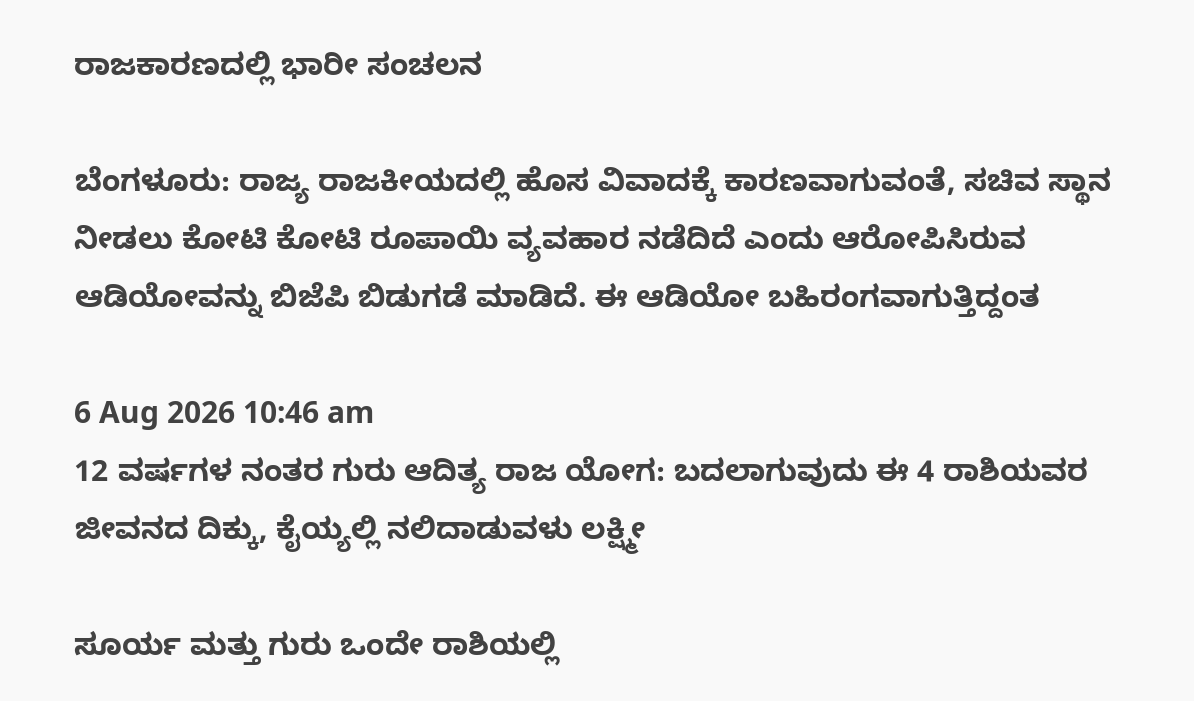ರಾಜಕಾರಣದಲ್ಲಿ ಭಾರೀ ಸಂಚಲನ

ಬೆಂಗಳೂರು: ರಾಜ್ಯ ರಾಜಕೀಯದಲ್ಲಿ ಹೊಸ ವಿವಾದಕ್ಕೆ ಕಾರಣವಾಗುವಂತೆ, ಸಚಿವ ಸ್ಥಾನ ನೀಡಲು ಕೋಟಿ ಕೋಟಿ ರೂಪಾಯಿ ವ್ಯವಹಾರ ನಡೆದಿದೆ ಎಂದು ಆರೋಪಿಸಿರುವ ಆಡಿಯೋವನ್ನು ಬಿಜೆಪಿ ಬಿಡುಗಡೆ ಮಾಡಿದೆ. ಈ ಆಡಿಯೋ ಬಹಿರಂಗವಾಗುತ್ತಿದ್ದಂತ

6 Aug 2026 10:46 am
12 ವರ್ಷಗಳ ನಂತರ ಗುರು ಆದಿತ್ಯ ರಾಜ ಯೋಗ: ಬದಲಾಗುವುದು ಈ 4 ರಾಶಿಯವರ ಜೀವನದ ದಿಕ್ಕು, ಕೈಯ್ಯಲ್ಲಿ ನಲಿದಾಡುವಳು ಲಕ್ಷ್ಮೀ

ಸೂರ್ಯ ಮತ್ತು ಗುರು ಒಂದೇ ರಾಶಿಯಲ್ಲಿ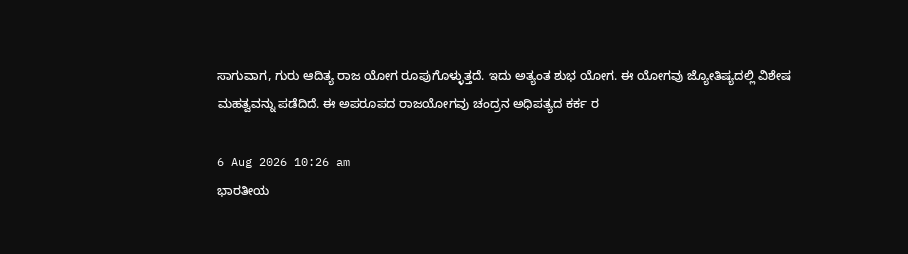ಸಾಗುವಾಗ, ಗುರು ಆದಿತ್ಯ ರಾಜ ಯೋಗ ರೂಪುಗೊಳ್ಳುತ್ತದೆ. ಇದು ಅತ್ಯಂತ ಶುಭ ಯೋಗ. ಈ ಯೋಗವು ಜ್ಯೋತಿಷ್ಯದಲ್ಲಿ ವಿಶೇಷ ಮಹತ್ವವನ್ನು ಪಡೆದಿದೆ. ಈ ಅಪರೂಪದ ರಾಜಯೋಗವು ಚಂದ್ರನ ಅಧಿಪತ್ಯದ ಕರ್ಕ ರ

6 Aug 2026 10:26 am
ಭಾರತೀಯ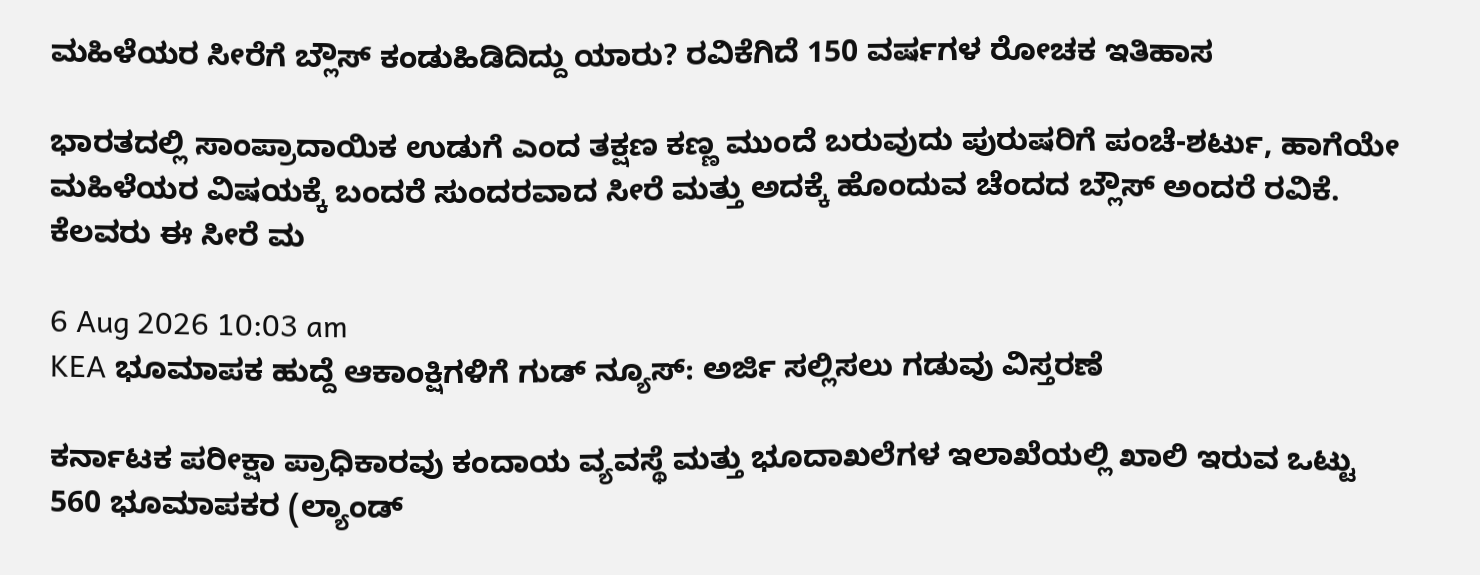ಮಹಿಳೆಯರ ಸೀರೆಗೆ ಬ್ಲೌಸ್ ಕಂಡುಹಿಡಿದಿದ್ದು ಯಾರು? ರವಿಕೆಗಿದೆ 150 ವರ್ಷಗಳ ರೋಚಕ ಇತಿಹಾಸ

ಭಾರತದಲ್ಲಿ ಸಾಂಪ್ರಾದಾಯಿಕ ಉಡುಗೆ ಎಂದ ತಕ್ಷಣ ಕಣ್ಣ ಮುಂದೆ ಬರುವುದು ಪುರುಷರಿಗೆ ಪಂಚೆ-ಶರ್ಟು, ಹಾಗೆಯೇ ಮಹಿಳೆಯರ ವಿಷಯಕ್ಕೆ ಬಂದರೆ ಸುಂದರವಾದ ಸೀರೆ ಮತ್ತು ಅದಕ್ಕೆ ಹೊಂದುವ ಚೆಂದದ ಬ್ಲೌಸ್‌ ಅಂದರೆ ರವಿಕೆ. ಕೆಲವರು ಈ ಸೀರೆ ಮ

6 Aug 2026 10:03 am
KEA ಭೂಮಾಪಕ ಹುದ್ದೆ ಆಕಾಂಕ್ಷಿಗಳಿಗೆ ಗುಡ್ ನ್ಯೂಸ್: ಅರ್ಜಿ ಸಲ್ಲಿಸಲು ಗಡುವು ವಿಸ್ತರಣೆ

ಕರ್ನಾಟಕ ಪರೀಕ್ಷಾ ಪ್ರಾಧಿಕಾರವು ಕಂದಾಯ ವ್ಯವಸ್ಥೆ ಮತ್ತು ಭೂದಾಖಲೆಗಳ ಇಲಾಖೆಯಲ್ಲಿ ಖಾಲಿ ಇರುವ ಒಟ್ಟು 560 ಭೂಮಾಪಕರ (ಲ್ಯಾಂಡ್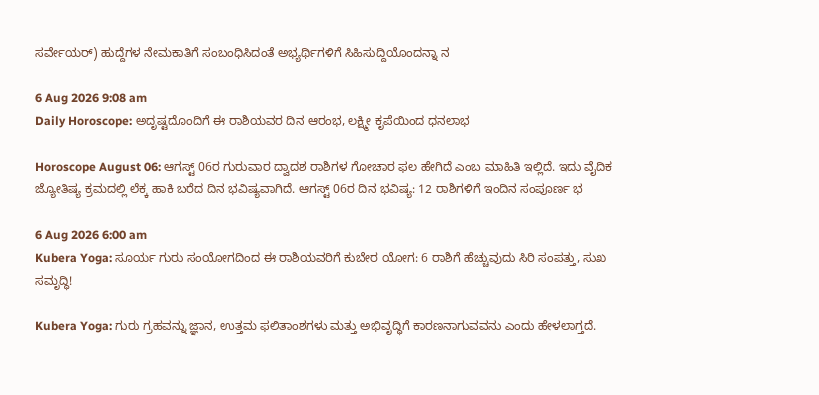ಸರ್ವೇಯರ್) ಹುದ್ದೆಗಳ ನೇಮಕಾತಿಗೆ ಸಂಬಂಧಿಸಿದಂತೆ ಅಭ್ಯರ್ಥಿಗಳಿಗೆ ಸಿಹಿಸುದ್ದಿಯೊಂದನ್ನಾ ನ

6 Aug 2026 9:08 am
Daily Horoscope: ಅದೃಷ್ಟದೊಂದಿಗೆ ಈ ರಾಶಿಯವರ ದಿನ ಆರಂಭ, ಲಕ್ಷ್ಮೀ ಕೃಪೆಯಿಂದ ಧನಲಾಭ

Horoscope August 06: ಆಗಸ್ಟ್ 06ರ ಗುರುವಾರ ದ್ವಾದಶ ರಾಶಿಗಳ ಗೋಚಾರ ಫಲ ಹೇಗಿದೆ ಎಂಬ ಮಾಹಿತಿ ಇಲ್ಲಿದೆ. ಇದು ವೈದಿಕ ಜ್ಯೋತಿಷ್ಯ ಕ್ರಮದಲ್ಲಿ ಲೆಕ್ಕ ಹಾಕಿ ಬರೆದ ದಿನ ಭವಿಷ್ಯವಾಗಿದೆ. ಆಗಸ್ಟ್ 06ರ ದಿನ ಭವಿಷ್ಯ: 12 ರಾಶಿಗಳಿಗೆ ಇಂದಿನ ಸಂಪೂರ್ಣ ಭ

6 Aug 2026 6:00 am
Kubera Yoga: ಸೂರ್ಯ ಗುರು ಸಂಯೋಗದಿಂದ ಈ ರಾಶಿಯವರಿಗೆ ಕುಬೇರ ಯೋಗ: 6 ರಾಶಿಗೆ ಹೆಚ್ಚುವುದು ಸಿರಿ ಸಂಪತ್ತು, ಸುಖ ಸಮೃದ್ಧಿ!

Kubera Yoga: ಗುರು ಗ್ರಹವನ್ನು ಜ್ಞಾನ, ಉತ್ತಮ ಫಲಿತಾಂಶಗಳು ಮತ್ತು ಅಭಿವೃದ್ಧಿಗೆ ಕಾರಣನಾಗುವವನು ಎಂದು ಹೇಳಲಾಗ್ತದೆ.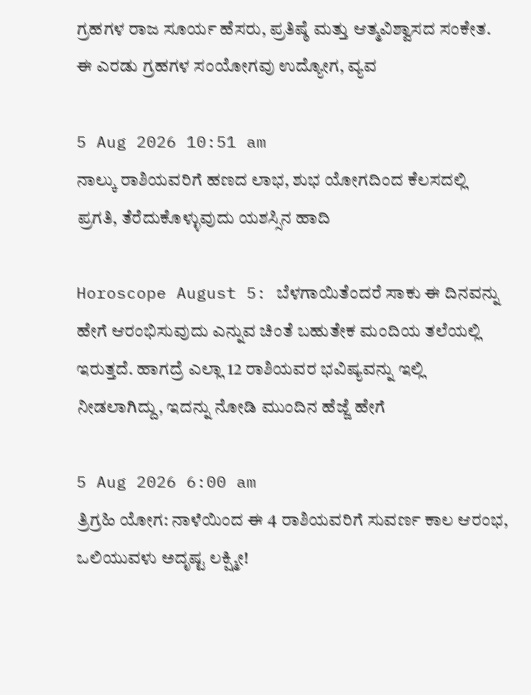ಗ್ರಹಗಳ ರಾಜ ಸೂರ್ಯ ಹೆಸರು, ಪ್ರತಿಷ್ಠೆ ಮತ್ತು ಆತ್ಮವಿಶ್ವಾಸದ ಸಂಕೇತ. ಈ ಎರಡು ಗ್ರಹಗಳ ಸಂಯೋಗವು ಉದ್ಯೋಗ, ವ್ಯವ

5 Aug 2026 10:51 am
ನಾಲ್ಕು ರಾಶಿಯವರಿಗೆ ಹಣದ ಲಾಭ, ಶುಭ ಯೋಗದಿಂದ ಕೆಲಸದಲ್ಲಿ ಪ್ರಗತಿ, ತೆರೆದುಕೊಳ್ಳುವುದು ಯಶಸ್ಸಿನ ಹಾದಿ

Horoscope August 5: ಬೆಳಗಾಯಿತೆಂದರೆ ಸಾಕು ಈ ದಿನವನ್ನು ಹೇಗೆ ಆರಂಭಿಸುವುದು ಎನ್ನುವ ಚಿಂತೆ ಬಹುತೇಕ ಮಂದಿಯ ತಲೆಯಲ್ಲಿ ಇರುತ್ತದೆ. ಹಾಗದ್ರೆ ಎಲ್ಲಾ 12 ರಾಶಿಯವರ ಭವಿಷ್ಯವನ್ನು ಇಲ್ಲಿ ನೀಡಲಾಗಿದ್ದು, ಇದನ್ನು ನೋಡಿ ಮುಂದಿನ ಹೆಜ್ಜೆ ಹೇಗೆ

5 Aug 2026 6:00 am
ತ್ರಿಗ್ರಹಿ ಯೋಗ: ನಾಳೆಯಿಂದ ಈ 4 ರಾಶಿಯವರಿಗೆ ಸುವರ್ಣ ಕಾಲ ಆರಂಭ, ಒಲಿಯುವಳು ಅದೃಷ್ಟ ಲಕ್ಷ್ಮೀ!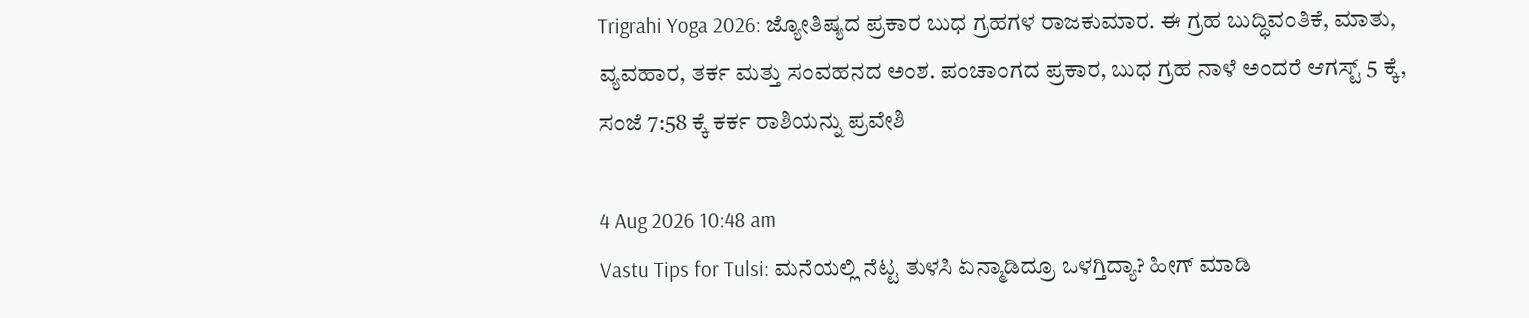Trigrahi Yoga 2026: ಜ್ಯೋತಿಷ್ಯದ ಪ್ರಕಾರ ಬುಧ ಗ್ರಹಗಳ ರಾಜಕುಮಾರ. ಈ ಗ್ರಹ ಬುದ್ಧಿವಂತಿಕೆ, ಮಾತು, ವ್ಯವಹಾರ, ತರ್ಕ ಮತ್ತು ಸಂವಹನದ ಅಂಶ. ಪಂಚಾಂಗದ ಪ್ರಕಾರ, ಬುಧ ಗ್ರಹ ನಾಳೆ ಅಂದರೆ ಆಗಸ್ಟ್ 5 ಕ್ಕೆ, ಸಂಜೆ 7:58 ಕ್ಕೆ ಕರ್ಕ ರಾಶಿಯನ್ನು ಪ್ರವೇಶಿ

4 Aug 2026 10:48 am
Vastu Tips for Tulsi: ಮನೆಯಲ್ಲಿ ನೆಟ್ಟ ತುಳಸಿ ಏನ್ಮಾಡಿದ್ರೂ ಒಳಗ್ತಿದ್ಯಾ? ಹೀಗ್ ಮಾಡಿ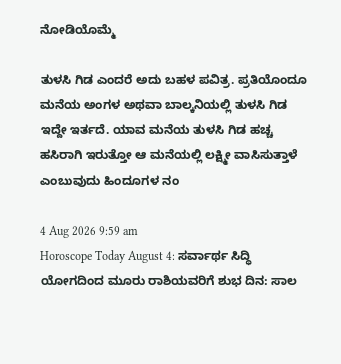ನೋಡಿಯೊಮ್ಮೆ

ತುಳಸಿ ಗಿಡ ಎಂದರೆ ಅದು ಬಹಳ ಪವಿತ್ರ. ಪ್ರತಿಯೊಂದೂ ಮನೆಯ ಅಂಗಳ ಅಥವಾ ಬಾಲ್ಕನಿಯಲ್ಲಿ ತುಳಸಿ ಗಿಡ ಇದ್ದೇ ಇರ್ತದೆ. ಯಾವ ಮನೆಯ ತುಳಸಿ ಗಿಡ ಹಚ್ಚ ಹಸಿರಾಗಿ ಇರುತ್ತೋ ಆ ಮನೆಯಲ್ಲಿ ಲಕ್ಷ್ಮೀ ವಾಸಿಸುತ್ತಾಳೆ ಎಂಬುವುದು ಹಿಂದೂಗಳ ನಂ

4 Aug 2026 9:59 am
Horoscope Today August 4: ಸರ್ವಾರ್ಥ ಸಿದ್ಧಿ ಯೋಗದಿಂದ ಮೂರು ರಾಶಿಯವರಿಗೆ ಶುಭ ದಿನ: ಸಾಲ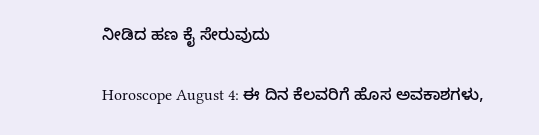ನೀಡಿದ ಹಣ ಕೈ ಸೇರುವುದು

Horoscope August 4: ಈ ದಿನ ಕೆಲವರಿಗೆ ಹೊಸ ಅವಕಾಶಗಳು,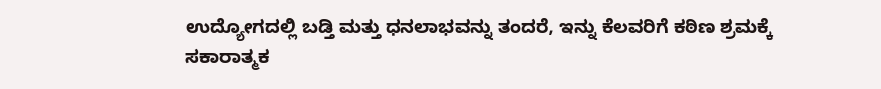ಉದ್ಯೋಗದಲ್ಲಿ ಬಡ್ತಿ ಮತ್ತು ಧನಲಾಭವನ್ನು ತಂದರೆ, ಇನ್ನು ಕೆಲವರಿಗೆ ಕಠಿಣ ಶ್ರಮಕ್ಕೆ ಸಕಾರಾತ್ಮಕ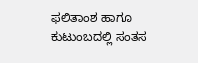ಫಲಿತಾಂಶ ಹಾಗೂ ಕುಟುಂಬದಲ್ಲಿ ಸಂತಸ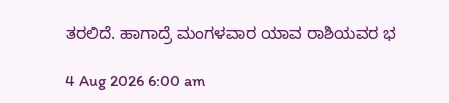ತರಲಿದೆ. ಹಾಗಾದ್ರೆ ಮಂಗಳವಾರ ಯಾವ ರಾಶಿಯವರ ಭ

4 Aug 2026 6:00 am